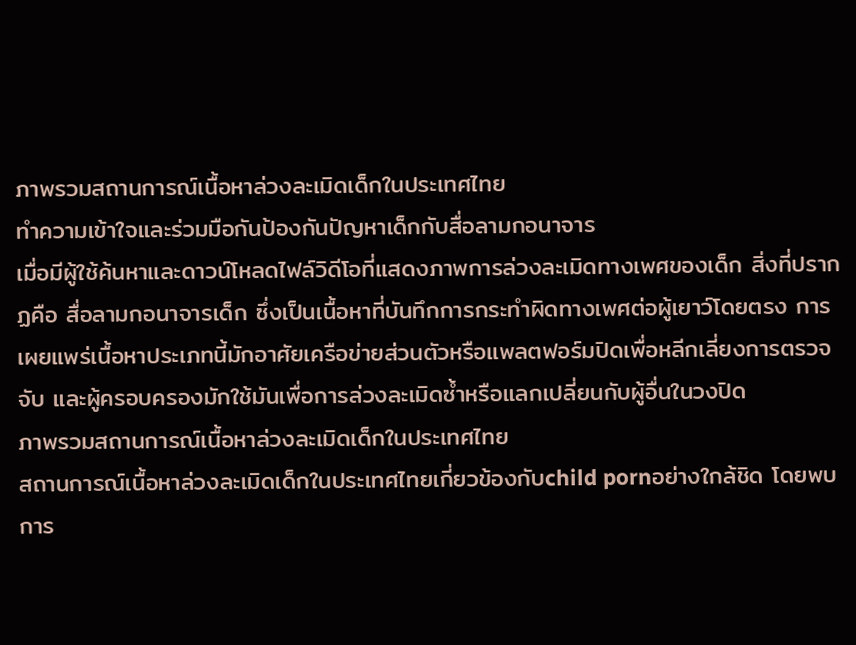ภาพรวมสถานการณ์เนื้อหาล่วงละเมิดเด็กในประเทศไทย
ทำความเข้าใจและร่วมมือกันป้องกันปัญหาเด็กกับสื่อลามกอนาจาร
เมื่อมีผู้ใช้ค้นหาและดาวน์โหลดไฟล์วิดีโอที่แสดงภาพการล่วงละเมิดทางเพศของเด็ก สิ่งที่ปรากฏคือ สื่อลามกอนาจารเด็ก ซึ่งเป็นเนื้อหาที่บันทึกการกระทำผิดทางเพศต่อผู้เยาว์โดยตรง การเผยแพร่เนื้อหาประเภทนี้มักอาศัยเครือข่ายส่วนตัวหรือแพลตฟอร์มปิดเพื่อหลีกเลี่ยงการตรวจจับ และผู้ครอบครองมักใช้มันเพื่อการล่วงละเมิดซ้ำหรือแลกเปลี่ยนกับผู้อื่นในวงปิด
ภาพรวมสถานการณ์เนื้อหาล่วงละเมิดเด็กในประเทศไทย
สถานการณ์เนื้อหาล่วงละเมิดเด็กในประเทศไทยเกี่ยวข้องกับchild pornอย่างใกล้ชิด โดยพบการ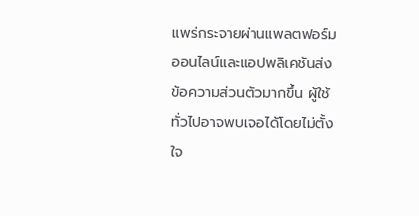แพร่กระจายผ่านแพลตฟอร์มออนไลน์และแอปพลิเคชันส่งข้อความส่วนตัวมากขึ้น ผู้ใช้ทั่วไปอาจพบเจอได้โดยไม่ตั้งใจ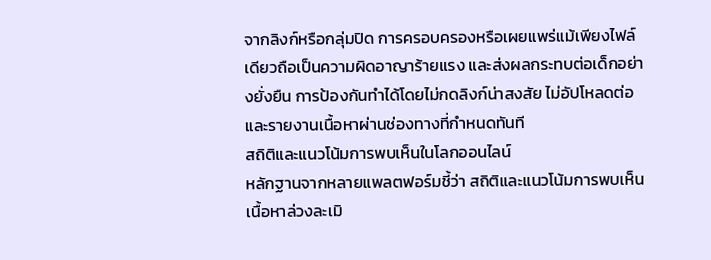จากลิงก์หรือกลุ่มปิด การครอบครองหรือเผยแพร่แม้เพียงไฟล์เดียวถือเป็นความผิดอาญาร้ายแรง และส่งผลกระทบต่อเด็กอย่างยั่งยืน การป้องกันทำได้โดยไม่กดลิงก์น่าสงสัย ไม่อัปโหลดต่อ และรายงานเนื้อหาผ่านช่องทางที่กำหนดทันที
สถิติและแนวโน้มการพบเห็นในโลกออนไลน์
หลักฐานจากหลายแพลตฟอร์มชี้ว่า สถิติและแนวโน้มการพบเห็นเนื้อหาล่วงละเมิ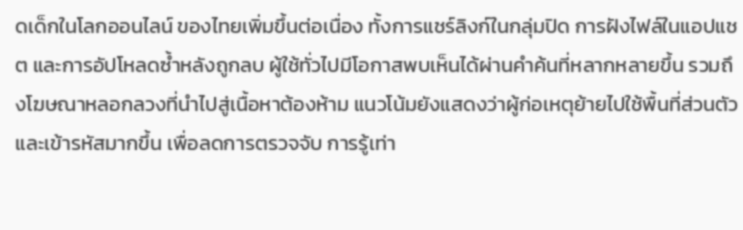ดเด็กในโลกออนไลน์ ของไทยเพิ่มขึ้นต่อเนื่อง ทั้งการแชร์ลิงก์ในกลุ่มปิด การฝังไฟล์ในแอปแชต และการอัปโหลดซ้ำหลังถูกลบ ผู้ใช้ทั่วไปมีโอกาสพบเห็นได้ผ่านคำค้นที่หลากหลายขึ้น รวมถึงโฆษณาหลอกลวงที่นำไปสู่เนื้อหาต้องห้าม แนวโน้มยังแสดงว่าผู้ก่อเหตุย้ายไปใช้พื้นที่ส่วนตัวและเข้ารหัสมากขึ้น เพื่อลดการตรวจจับ การรู้เท่า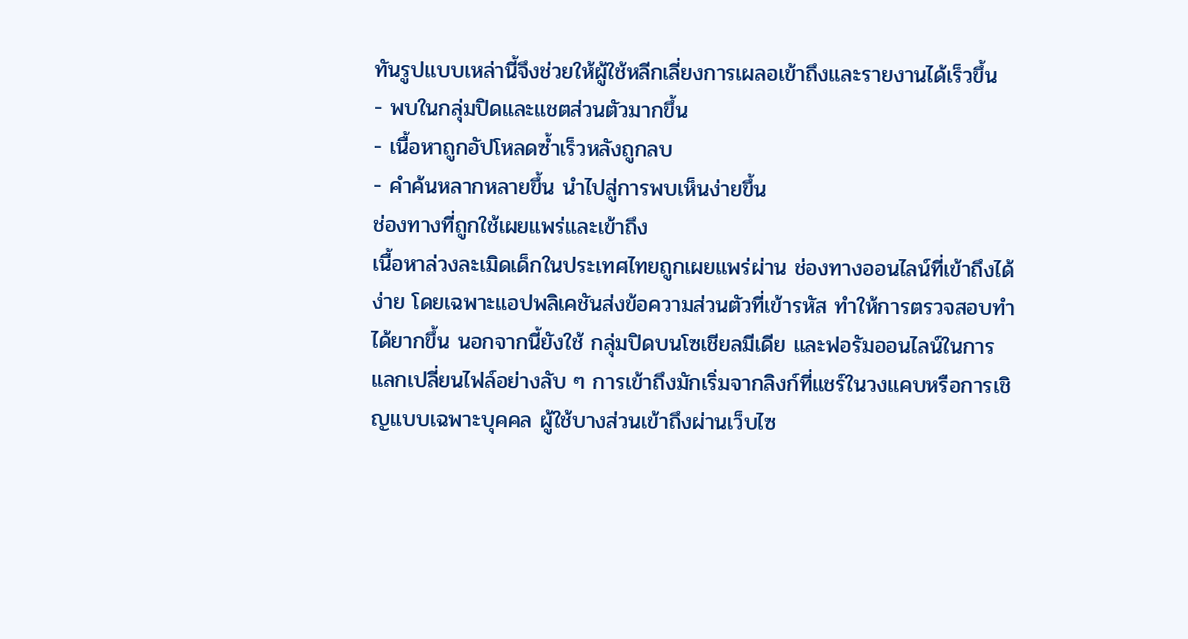ทันรูปแบบเหล่านี้จึงช่วยให้ผู้ใช้หลีกเลี่ยงการเผลอเข้าถึงและรายงานได้เร็วขึ้น
- พบในกลุ่มปิดและแชตส่วนตัวมากขึ้น
- เนื้อหาถูกอัปโหลดซ้ำเร็วหลังถูกลบ
- คำค้นหลากหลายขึ้น นำไปสู่การพบเห็นง่ายขึ้น
ช่องทางที่ถูกใช้เผยแพร่และเข้าถึง
เนื้อหาล่วงละเมิดเด็กในประเทศไทยถูกเผยแพร่ผ่าน ช่องทางออนไลน์ที่เข้าถึงได้ง่าย โดยเฉพาะแอปพลิเคชันส่งข้อความส่วนตัวที่เข้ารหัส ทำให้การตรวจสอบทำได้ยากขึ้น นอกจากนี้ยังใช้ กลุ่มปิดบนโซเชียลมีเดีย และฟอรัมออนไลน์ในการแลกเปลี่ยนไฟล์อย่างลับ ๆ การเข้าถึงมักเริ่มจากลิงก์ที่แชร์ในวงแคบหรือการเชิญแบบเฉพาะบุคคล ผู้ใช้บางส่วนเข้าถึงผ่านเว็บไซ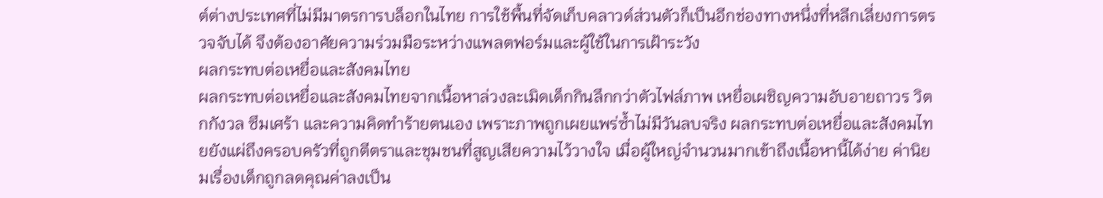ต์ต่างประเทศที่ไม่มีมาตรการบล็อกในไทย การใช้พื้นที่จัดเก็บคลาวด์ส่วนตัวก็เป็นอีกช่องทางหนึ่งที่หลีกเลี่ยงการตรวจจับได้ จึงต้องอาศัยความร่วมมือระหว่างแพลตฟอร์มและผู้ใช้ในการเฝ้าระวัง
ผลกระทบต่อเหยื่อและสังคมไทย
ผลกระทบต่อเหยื่อและสังคมไทยจากเนื้อหาล่วงละเมิดเด็กกินลึกกว่าตัวไฟล์ภาพ เหยื่อเผชิญความอับอายถาวร วิตกกังวล ซึมเศร้า และความคิดทำร้ายตนเอง เพราะภาพถูกเผยแพร่ซ้ำไม่มีวันลบจริง ผลกระทบต่อเหยื่อและสังคมไทยยังแผ่ถึงครอบครัวที่ถูกตีตราและชุมชนที่สูญเสียความไว้วางใจ เมื่อผู้ใหญ่จำนวนมากเข้าถึงเนื้อหานี้ได้ง่าย ค่านิยมเรื่องเด็กถูกลดคุณค่าลงเป็น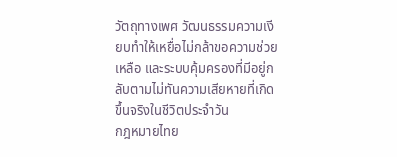วัตถุทางเพศ วัฒนธรรมความเงียบทำให้เหยื่อไม่กล้าขอความช่วยเหลือ และระบบคุ้มครองที่มีอยู่กลับตามไม่ทันความเสียหายที่เกิดขึ้นจริงในชีวิตประจำวัน
กฎหมายไทย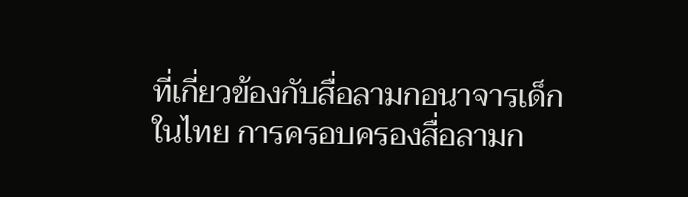ที่เกี่ยวข้องกับสื่อลามกอนาจารเด็ก
ในไทย การครอบครองสื่อลามก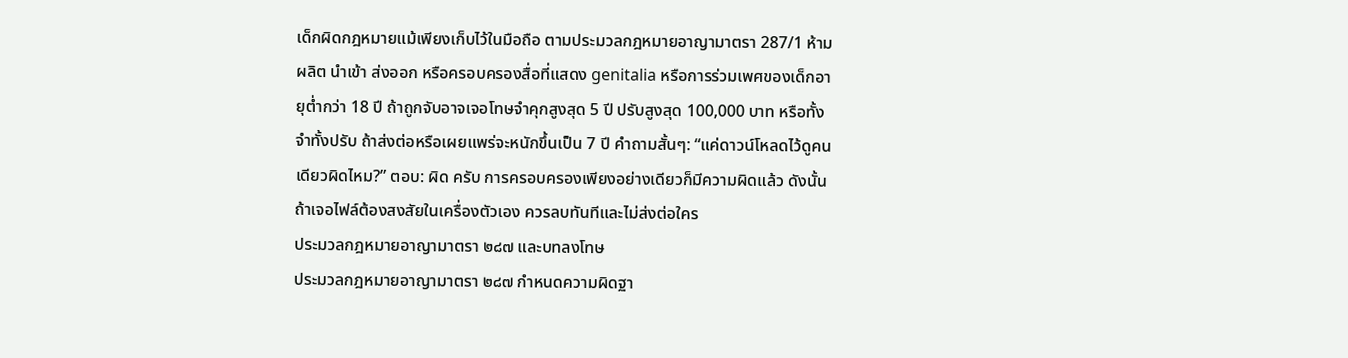เด็กผิดกฎหมายแม้เพียงเก็บไว้ในมือถือ ตามประมวลกฎหมายอาญามาตรา 287/1 ห้ามผลิต นำเข้า ส่งออก หรือครอบครองสื่อที่แสดง genitalia หรือการร่วมเพศของเด็กอายุต่ำกว่า 18 ปี ถ้าถูกจับอาจเจอโทษจำคุกสูงสุด 5 ปี ปรับสูงสุด 100,000 บาท หรือทั้งจำทั้งปรับ ถ้าส่งต่อหรือเผยแพร่จะหนักขึ้นเป็น 7 ปี คำถามสั้นๆ: “แค่ดาวน์โหลดไว้ดูคนเดียวผิดไหม?” ตอบ: ผิด ครับ การครอบครองเพียงอย่างเดียวก็มีความผิดแล้ว ดังนั้นถ้าเจอไฟล์ต้องสงสัยในเครื่องตัวเอง ควรลบทันทีและไม่ส่งต่อใคร
ประมวลกฎหมายอาญามาตรา ๒๘๗ และบทลงโทษ
ประมวลกฎหมายอาญามาตรา ๒๘๗ กำหนดความผิดฐา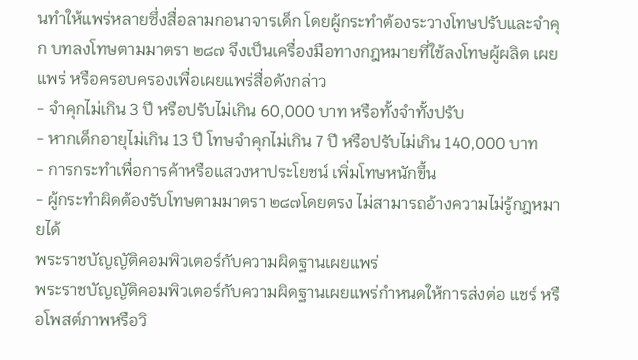นทำให้แพร่หลายซึ่งสื่อลามกอนาจารเด็ก โดยผู้กระทำต้องระวางโทษปรับและจำคุก บทลงโทษตามมาตรา ๒๘๗ จึงเป็นเครื่องมือทางกฎหมายที่ใช้ลงโทษผู้ผลิต เผยแพร่ หรือครอบครองเพื่อเผยแพร่สื่อดังกล่าว
- จำคุกไม่เกิน 3 ปี หรือปรับไม่เกิน 60,000 บาท หรือทั้งจำทั้งปรับ
- หากเด็กอายุไม่เกิน 13 ปี โทษจำคุกไม่เกิน 7 ปี หรือปรับไม่เกิน 140,000 บาท
- การกระทำเพื่อการค้าหรือแสวงหาประโยชน์ เพิ่มโทษหนักขึ้น
- ผู้กระทำผิดต้องรับโทษตามมาตรา ๒๘๗โดยตรง ไม่สามารถอ้างความไม่รู้กฎหมายได้
พระราชบัญญัติคอมพิวเตอร์กับความผิดฐานเผยแพร่
พระราชบัญญัติคอมพิวเตอร์กับความผิดฐานเผยแพร่กำหนดให้การส่งต่อ แชร์ หรือโพสต์ภาพหรือวิ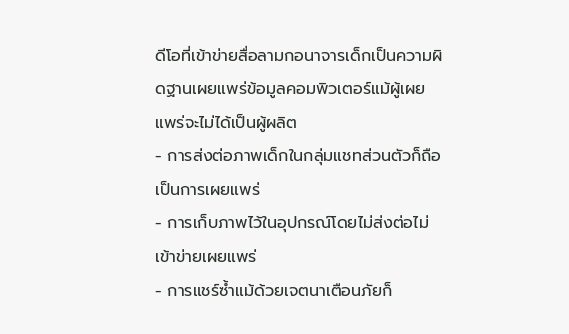ดีโอที่เข้าข่ายสื่อลามกอนาจารเด็กเป็นความผิดฐานเผยแพร่ข้อมูลคอมพิวเตอร์แม้ผู้เผยแพร่จะไม่ได้เป็นผู้ผลิต
- การส่งต่อภาพเด็กในกลุ่มแชทส่วนตัวก็ถือเป็นการเผยแพร่
- การเก็บภาพไว้ในอุปกรณ์โดยไม่ส่งต่อไม่เข้าข่ายเผยแพร่
- การแชร์ซ้ำแม้ด้วยเจตนาเตือนภัยก็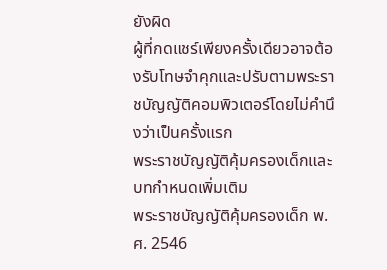ยังผิด
ผู้ที่กดแชร์เพียงครั้งเดียวอาจต้องรับโทษจำคุกและปรับตามพระราชบัญญัติคอมพิวเตอร์โดยไม่คำนึงว่าเป็นครั้งแรก
พระราชบัญญัติคุ้มครองเด็กและบทกำหนดเพิ่มเติม
พระราชบัญญัติคุ้มครองเด็ก พ.ศ. 2546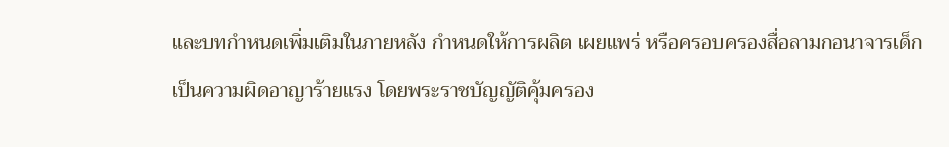และบทกำหนดเพิ่มเติมในภายหลัง กำหนดให้การผลิต เผยแพร่ หรือครอบครองสื่อลามกอนาจารเด็กเป็นความผิดอาญาร้ายแรง โดยพระราชบัญญัติคุ้มครอง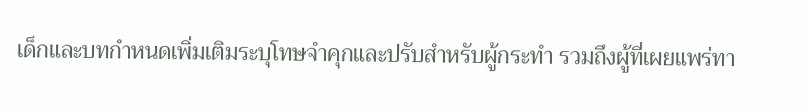เด็กและบทกำหนดเพิ่มเติมระบุโทษจำคุกและปรับสำหรับผู้กระทำ รวมถึงผู้ที่เผยแพร่ทา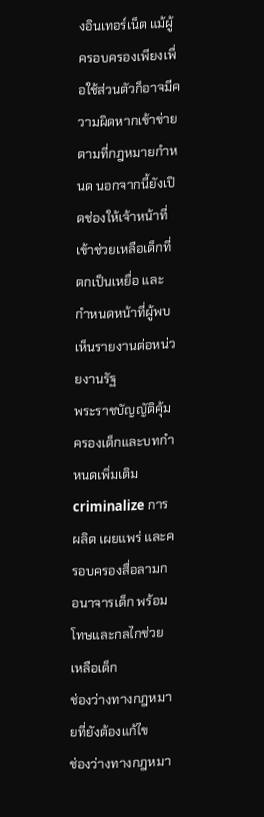งอินเทอร์เน็ต แม้ผู้ครอบครองเพียงเพื่อใช้ส่วนตัวก็อาจมีความผิดหากเข้าข่ายตามที่กฎหมายกำหนด นอกจากนี้ยังเปิดช่องให้เจ้าหน้าที่เข้าช่วยเหลือเด็กที่ตกเป็นเหยื่อ และกำหนดหน้าที่ผู้พบเห็นรายงานต่อหน่วยงานรัฐ
พระราชบัญญัติคุ้มครองเด็กและบทกำหนดเพิ่มเติม criminalize การผลิต เผยแพร่ และครอบครองสื่อลามกอนาจารเด็ก พร้อมโทษและกลไกช่วยเหลือเด็ก
ช่องว่างทางกฎหมายที่ยังต้องแก้ไข
ช่องว่างทางกฎหมา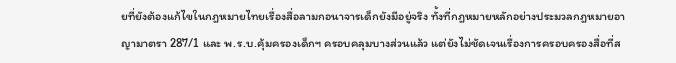ยที่ยังต้องแก้ไขในกฎหมายไทยเรื่องสื่อลามกอนาจารเด็กยังมีอยู่จริง ทั้งที่กฎหมายหลักอย่างประมวลกฎหมายอาญามาตรา 287/1 และ พ.ร.บ.คุ้มครองเด็กฯ ครอบคลุมบางส่วนแล้ว แต่ยังไม่ชัดเจนเรื่องการครอบครองสื่อที่ส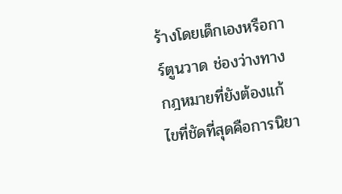ร้างโดยเด็กเองหรือการ์ตูนวาด ช่องว่างทางกฎหมายที่ยังต้องแก้ไขที่ชัดที่สุดคือการนิยา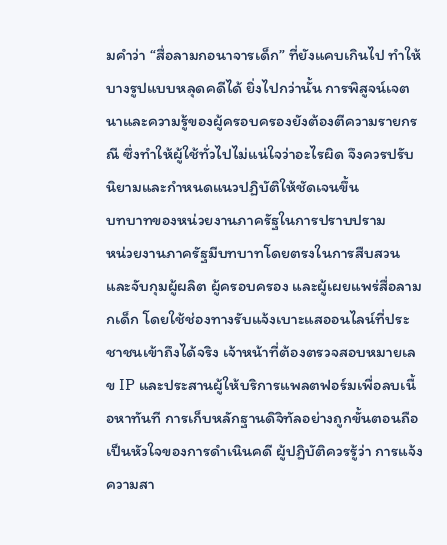มคำว่า “สื่อลามกอนาจารเด็ก” ที่ยังแคบเกินไป ทำให้บางรูปแบบหลุดคดีได้ ยิ่งไปกว่านั้น การพิสูจน์เจตนาและความรู้ของผู้ครอบครองยังต้องตีความรายกรณี ซึ่งทำให้ผู้ใช้ทั่วไปไม่แน่ใจว่าอะไรผิด จึงควรปรับนิยามและกำหนดแนวปฏิบัติให้ชัดเจนขึ้น
บทบาทของหน่วยงานภาครัฐในการปราบปราม
หน่วยงานภาครัฐมีบทบาทโดยตรงในการสืบสวนและจับกุมผู้ผลิต ผู้ครอบครอง และผู้เผยแพร่สื่อลามกเด็ก โดยใช้ช่องทางรับแจ้งเบาะแสออนไลน์ที่ประชาชนเข้าถึงได้จริง เจ้าหน้าที่ต้องตรวจสอบหมายเลข IP และประสานผู้ให้บริการแพลตฟอร์มเพื่อลบเนื้อหาทันที การเก็บหลักฐานดิจิทัลอย่างถูกขั้นตอนถือเป็นหัวใจของการดำเนินคดี ผู้ปฏิบัติควรรู้ว่า การแจ้งความสา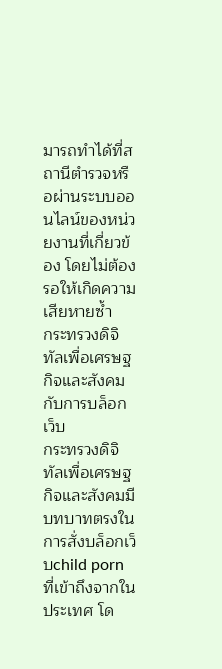มารถทำได้ที่สถานีตำรวจหรือผ่านระบบออนไลน์ของหน่วยงานที่เกี่ยวข้อง โดยไม่ต้องรอให้เกิดความเสียหายซ้ำ
กระทรวงดิจิทัลเพื่อเศรษฐกิจและสังคมกับการบล็อกเว็บ
กระทรวงดิจิทัลเพื่อเศรษฐกิจและสังคมมีบทบาทตรงในการสั่งบล็อกเว็บchild porn ที่เข้าถึงจากในประเทศ โด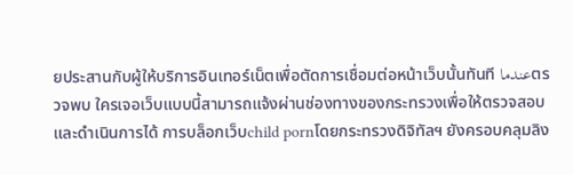ยประสานกับผู้ให้บริการอินเทอร์เน็ตเพื่อตัดการเชื่อมต่อหน้าเว็บนั้นทันที عندماตรวจพบ ใครเจอเว็บแบบนี้สามารถแจ้งผ่านช่องทางของกระทรวงเพื่อให้ตรวจสอบและดำเนินการได้ การบล็อกเว็บchild pornโดยกระทรวงดิจิทัลฯ ยังครอบคลุมลิง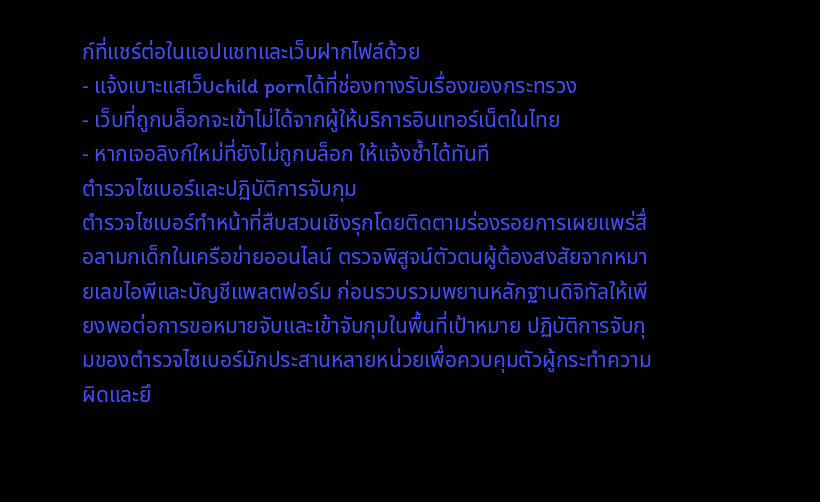ก์ที่แชร์ต่อในแอปแชทและเว็บฝากไฟล์ด้วย
- แจ้งเบาะแสเว็บchild pornได้ที่ช่องทางรับเรื่องของกระทรวง
- เว็บที่ถูกบล็อกจะเข้าไม่ได้จากผู้ให้บริการอินเทอร์เน็ตในไทย
- หากเจอลิงก์ใหม่ที่ยังไม่ถูกบล็อก ให้แจ้งซ้ำได้ทันที
ตำรวจไซเบอร์และปฏิบัติการจับกุม
ตำรวจไซเบอร์ทำหน้าที่สืบสวนเชิงรุกโดยติดตามร่องรอยการเผยแพร่สื่อลามกเด็กในเครือข่ายออนไลน์ ตรวจพิสูจน์ตัวตนผู้ต้องสงสัยจากหมายเลขไอพีและบัญชีแพลตฟอร์ม ก่อนรวบรวมพยานหลักฐานดิจิทัลให้เพียงพอต่อการขอหมายจับและเข้าจับกุมในพื้นที่เป้าหมาย ปฏิบัติการจับกุมของตำรวจไซเบอร์มักประสานหลายหน่วยเพื่อควบคุมตัวผู้กระทำความผิดและยึ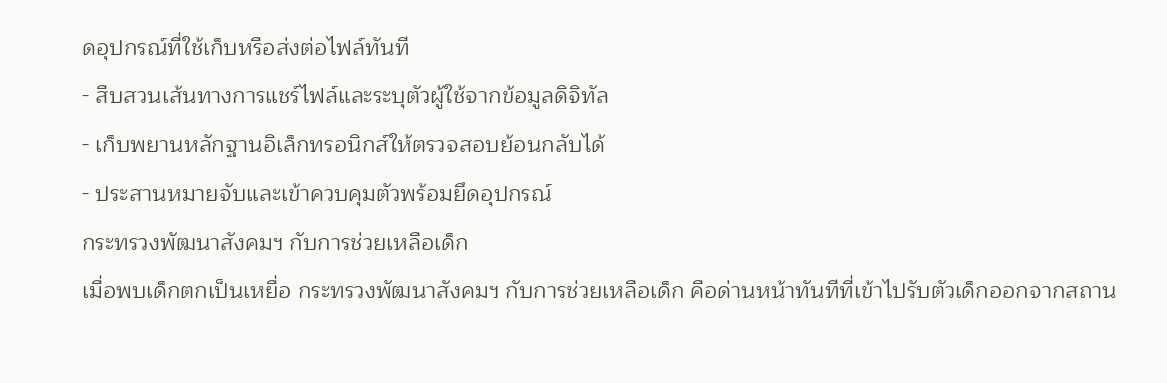ดอุปกรณ์ที่ใช้เก็บหรือส่งต่อไฟล์ทันที
- สืบสวนเส้นทางการแชร์ไฟล์และระบุตัวผู้ใช้จากข้อมูลดิจิทัล
- เก็บพยานหลักฐานอิเล็กทรอนิกส์ให้ตรวจสอบย้อนกลับได้
- ประสานหมายจับและเข้าควบคุมตัวพร้อมยึดอุปกรณ์
กระทรวงพัฒนาสังคมฯ กับการช่วยเหลือเด็ก
เมื่อพบเด็กตกเป็นเหยื่อ กระทรวงพัฒนาสังคมฯ กับการช่วยเหลือเด็ก คือด่านหน้าทันทีที่เข้าไปรับตัวเด็กออกจากสถาน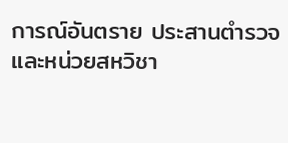การณ์อันตราย ประสานตำรวจและหน่วยสหวิชา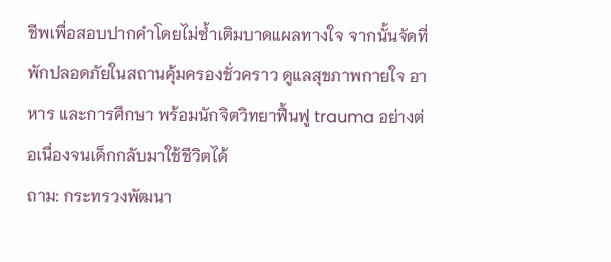ชีพเพื่อสอบปากคำโดยไม่ซ้ำเติมบาดแผลทางใจ จากนั้นจัดที่พักปลอดภัยในสถานคุ้มครองชั่วคราว ดูแลสุขภาพกายใจ อาหาร และการศึกษา พร้อมนักจิตวิทยาฟื้นฟู trauma อย่างต่อเนื่องจนเด็กกลับมาใช้ชีวิตได้
ถาม: กระทรวงพัฒนา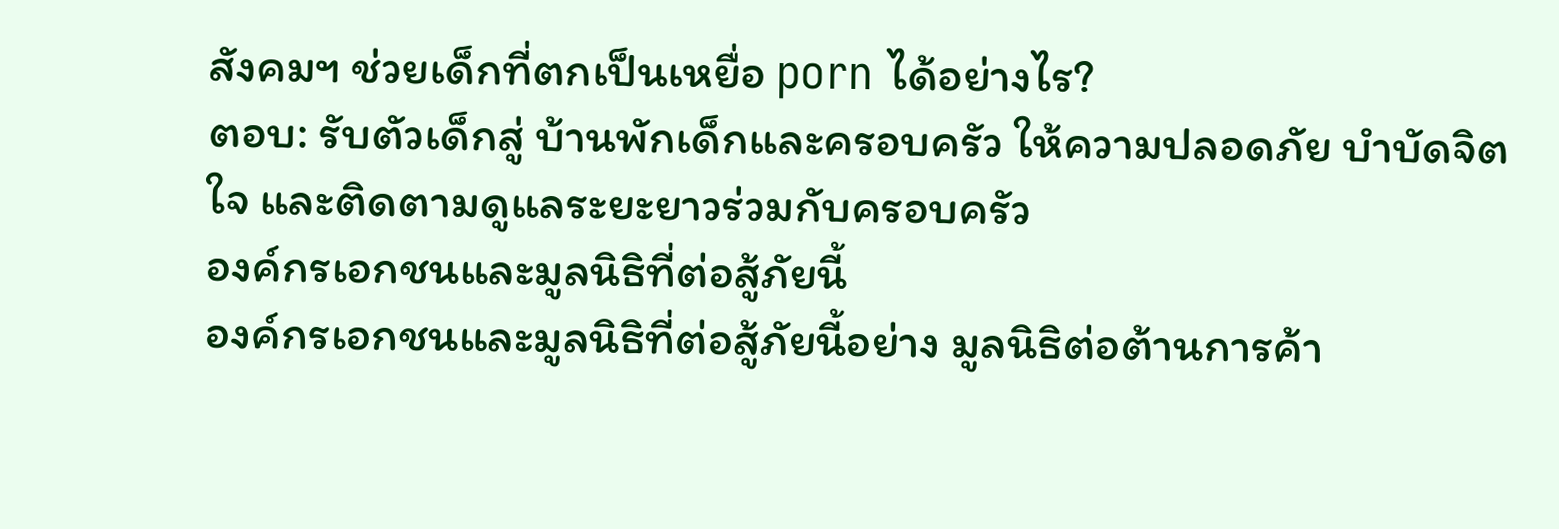สังคมฯ ช่วยเด็กที่ตกเป็นเหยื่อ porn ได้อย่างไร?
ตอบ: รับตัวเด็กสู่ บ้านพักเด็กและครอบครัว ให้ความปลอดภัย บำบัดจิตใจ และติดตามดูแลระยะยาวร่วมกับครอบครัว
องค์กรเอกชนและมูลนิธิที่ต่อสู้ภัยนี้
องค์กรเอกชนและมูลนิธิที่ต่อสู้ภัยนี้อย่าง มูลนิธิต่อต้านการค้า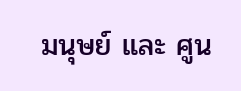มนุษย์ และ ศูน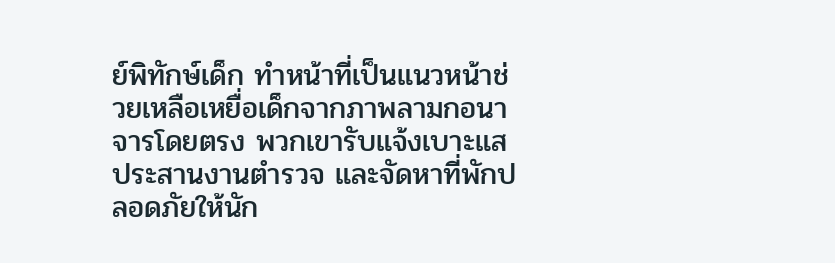ย์พิทักษ์เด็ก ทำหน้าที่เป็นแนวหน้าช่วยเหลือเหยื่อเด็กจากภาพลามกอนาจารโดยตรง พวกเขารับแจ้งเบาะแส ประสานงานตำรวจ และจัดหาที่พักปลอดภัยให้นัก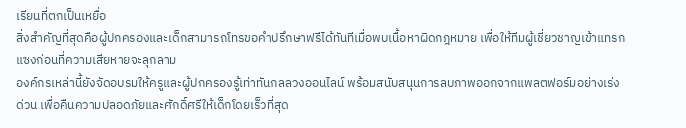เรียนที่ตกเป็นเหยื่อ
สิ่งสำคัญที่สุดคือผู้ปกครองและเด็กสามารถโทรขอคำปรึกษาฟรีได้ทันทีเมื่อพบเนื้อหาผิดกฎหมาย เพื่อให้ทีมผู้เชี่ยวชาญเข้าแทรกแซงก่อนที่ความเสียหายจะลุกลาม
องค์กรเหล่านี้ยังจัดอบรมให้ครูและผู้ปกครองรู้เท่าทันกลลวงออนไลน์ พร้อมสนับสนุนการลบภาพออกจากแพลตฟอร์มอย่างเร่งด่วน เพื่อคืนความปลอดภัยและศักดิ์ศรีให้เด็กโดยเร็วที่สุด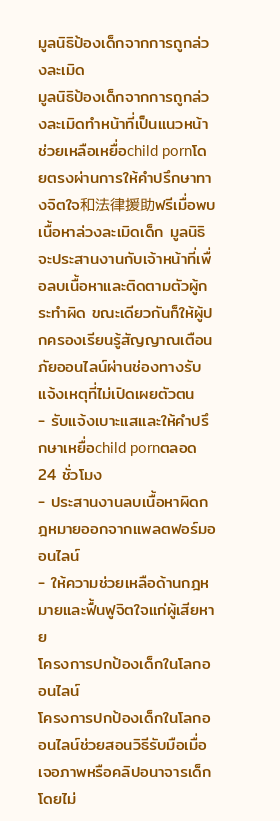มูลนิธิป้องเด็กจากการถูกล่วงละเมิด
มูลนิธิป้องเด็กจากการถูกล่วงละเมิดทำหน้าที่เป็นแนวหน้าช่วยเหลือเหยื่อchild pornโดยตรงผ่านการให้คำปรึกษาทางจิตใจ和法律援助ฟรีเมื่อพบเนื้อหาล่วงละเมิดเด็ก มูลนิธิจะประสานงานกับเจ้าหน้าที่เพื่อลบเนื้อหาและติดตามตัวผู้กระทำผิด ขณะเดียวกันก็ให้ผู้ปกครองเรียนรู้สัญญาณเตือนภัยออนไลน์ผ่านช่องทางรับแจ้งเหตุที่ไม่เปิดเผยตัวตน
- รับแจ้งเบาะแสและให้คำปรึกษาเหยื่อchild pornตลอด 24 ชั่วโมง
- ประสานงานลบเนื้อหาผิดกฎหมายออกจากแพลตฟอร์มออนไลน์
- ให้ความช่วยเหลือด้านกฎหมายและฟื้นฟูจิตใจแก่ผู้เสียหาย
โครงการปกป้องเด็กในโลกออนไลน์
โครงการปกป้องเด็กในโลกออนไลน์ช่วยสอนวิธีรับมือเมื่อเจอภาพหรือคลิปอนาจารเด็ก โดยไม่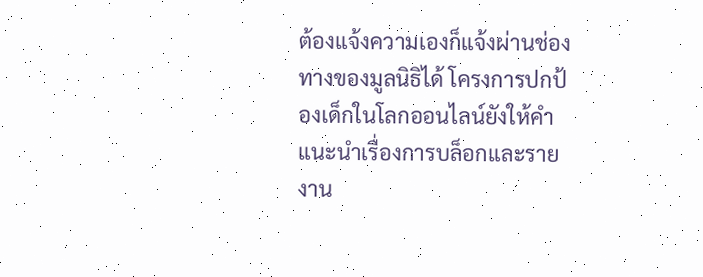ต้องแจ้งความเองก็แจ้งผ่านช่องทางของมูลนิธิได้ โครงการปกป้องเด็กในโลกออนไลน์ยังให้คำแนะนำเรื่องการบล็อกและรายงาน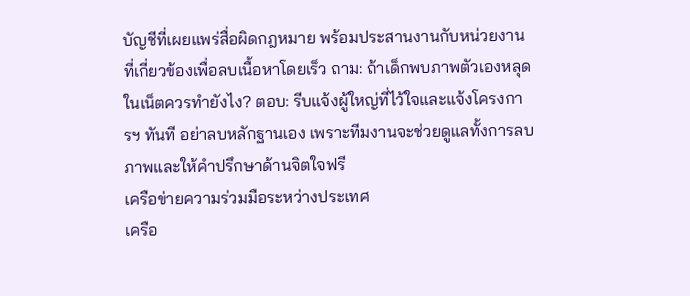บัญชีที่เผยแพร่สื่อผิดกฎหมาย พร้อมประสานงานกับหน่วยงานที่เกี่ยวข้องเพื่อลบเนื้อหาโดยเร็ว ถาม: ถ้าเด็กพบภาพตัวเองหลุดในเน็ตควรทำยังไง? ตอบ: รีบแจ้งผู้ใหญ่ที่ไว้ใจและแจ้งโครงการฯ ทันที อย่าลบหลักฐานเอง เพราะทีมงานจะช่วยดูแลทั้งการลบภาพและให้คำปรึกษาด้านจิตใจฟรี
เครือข่ายความร่วมมือระหว่างประเทศ
เครือ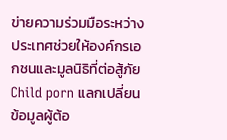ข่ายความร่วมมือระหว่างประเทศช่วยให้องค์กรเอกชนและมูลนิธิที่ต่อสู้ภัย Child porn แลกเปลี่ยนข้อมูลผู้ต้อ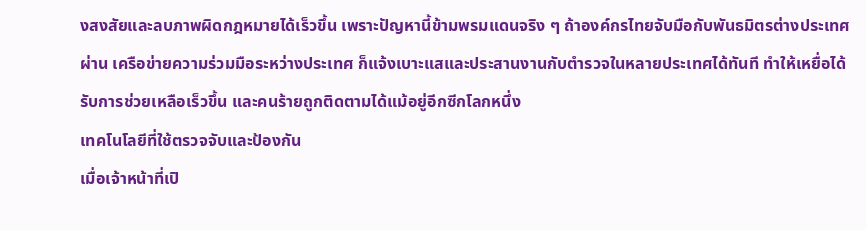งสงสัยและลบภาพผิดกฎหมายได้เร็วขึ้น เพราะปัญหานี้ข้ามพรมแดนจริง ๆ ถ้าองค์กรไทยจับมือกับพันธมิตรต่างประเทศผ่าน เครือข่ายความร่วมมือระหว่างประเทศ ก็แจ้งเบาะแสและประสานงานกับตำรวจในหลายประเทศได้ทันที ทำให้เหยื่อได้รับการช่วยเหลือเร็วขึ้น และคนร้ายถูกติดตามได้แม้อยู่อีกซีกโลกหนึ่ง
เทคโนโลยีที่ใช้ตรวจจับและป้องกัน
เมื่อเจ้าหน้าที่เปิ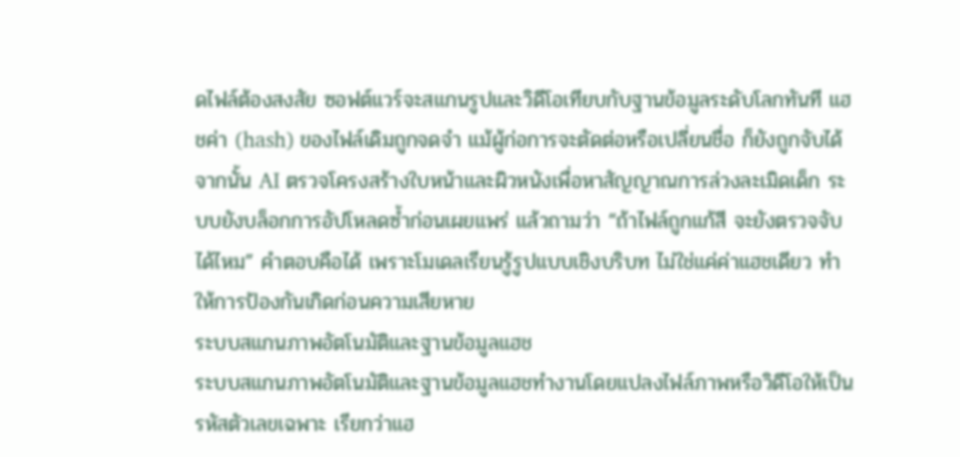ดไฟล์ต้องสงสัย ซอฟต์แวร์จะสแกนรูปและวิดีโอเทียบกับฐานข้อมูลระดับโลกทันที แฮชค่า (hash) ของไฟล์เดิมถูกจดจำ แม้ผู้ก่อการจะตัดต่อหรือเปลี่ยนชื่อ ก็ยังถูกจับได้ จากนั้น AI ตรวจโครงสร้างใบหน้าและผิวหนังเพื่อหาสัญญาณการล่วงละเมิดเด็ก ระบบยังบล็อกการอัปโหลดซ้ำก่อนเผยแพร่ แล้วถามว่า “ถ้าไฟล์ถูกแก้สี จะยังตรวจจับได้ไหม” คำตอบคือได้ เพราะโมเดลเรียนรู้รูปแบบเชิงบริบท ไม่ใช่แค่ค่าแฮชเดียว ทำให้การป้องกันเกิดก่อนความเสียหาย
ระบบสแกนภาพอัตโนมัติและฐานข้อมูลแฮช
ระบบสแกนภาพอัตโนมัติและฐานข้อมูลแฮชทำงานโดยแปลงไฟล์ภาพหรือวิดีโอให้เป็นรหัสตัวเลขเฉพาะ เรียกว่าแฮ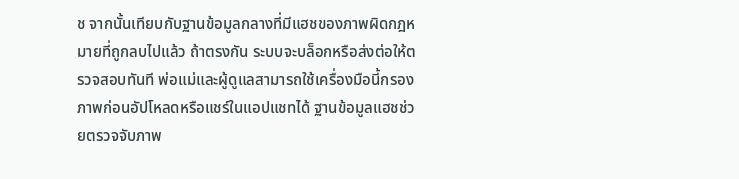ช จากนั้นเทียบกับฐานข้อมูลกลางที่มีแฮชของภาพผิดกฎหมายที่ถูกลบไปแล้ว ถ้าตรงกัน ระบบจะบล็อกหรือส่งต่อให้ตรวจสอบทันที พ่อแม่และผู้ดูแลสามารถใช้เครื่องมือนี้กรองภาพก่อนอัปโหลดหรือแชร์ในแอปแชทได้ ฐานข้อมูลแฮชช่วยตรวจจับภาพ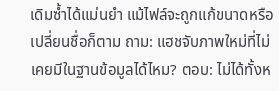เดิมซ้ำได้แม่นยำ แม้ไฟล์จะถูกแก้ขนาดหรือเปลี่ยนชื่อก็ตาม ถาม: แฮชจับภาพใหม่ที่ไม่เคยมีในฐานข้อมูลได้ไหม? ตอบ: ไม่ได้ทั้งห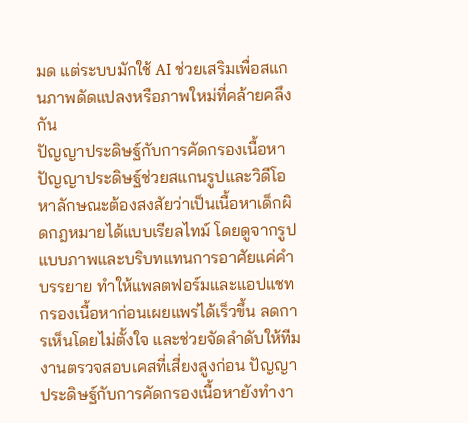มด แต่ระบบมักใช้ AI ช่วยเสริมเพื่อสแกนภาพดัดแปลงหรือภาพใหม่ที่คล้ายคลึงกัน
ปัญญาประดิษฐ์กับการคัดกรองเนื้อหา
ปัญญาประดิษฐ์ช่วยสแกนรูปและวิดีโอหาลักษณะต้องสงสัยว่าเป็นเนื้อหาเด็กผิดกฎหมายได้แบบเรียลไทม์ โดยดูจากรูปแบบภาพและบริบทแทนการอาศัยแค่คำบรรยาย ทำให้แพลตฟอร์มและแอปแชทกรองเนื้อหาก่อนเผยแพร่ได้เร็วขึ้น ลดการเห็นโดยไม่ตั้งใจ และช่วยจัดลำดับให้ทีมงานตรวจสอบเคสที่เสี่ยงสูงก่อน ปัญญาประดิษฐ์กับการคัดกรองเนื้อหายังทำงา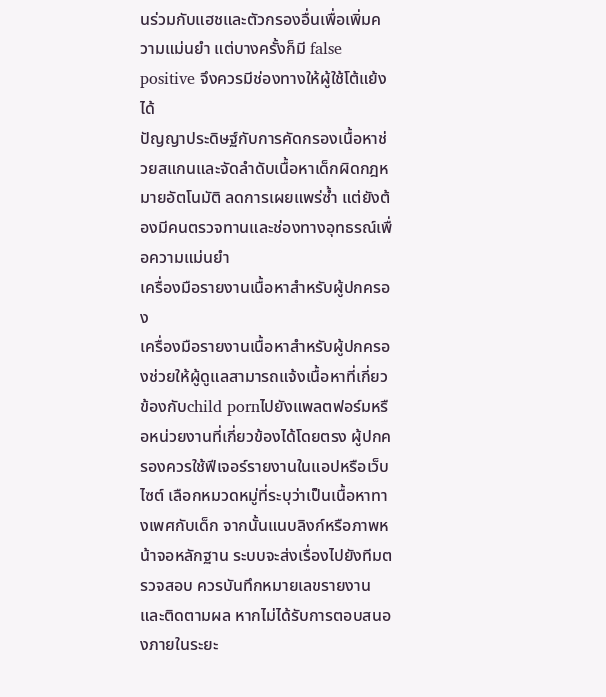นร่วมกับแฮชและตัวกรองอื่นเพื่อเพิ่มความแม่นยำ แต่บางครั้งก็มี false positive จึงควรมีช่องทางให้ผู้ใช้โต้แย้งได้
ปัญญาประดิษฐ์กับการคัดกรองเนื้อหาช่วยสแกนและจัดลำดับเนื้อหาเด็กผิดกฎหมายอัตโนมัติ ลดการเผยแพร่ซ้ำ แต่ยังต้องมีคนตรวจทานและช่องทางอุทธรณ์เพื่อความแม่นยำ
เครื่องมือรายงานเนื้อหาสำหรับผู้ปกครอง
เครื่องมือรายงานเนื้อหาสำหรับผู้ปกครองช่วยให้ผู้ดูแลสามารถแจ้งเนื้อหาที่เกี่ยวข้องกับchild pornไปยังแพลตฟอร์มหรือหน่วยงานที่เกี่ยวข้องได้โดยตรง ผู้ปกครองควรใช้ฟีเจอร์รายงานในแอปหรือเว็บไซต์ เลือกหมวดหมู่ที่ระบุว่าเป็นเนื้อหาทางเพศกับเด็ก จากนั้นแนบลิงก์หรือภาพหน้าจอหลักฐาน ระบบจะส่งเรื่องไปยังทีมตรวจสอบ ควรบันทึกหมายเลขรายงานและติดตามผล หากไม่ได้รับการตอบสนองภายในระยะ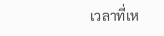เวลาที่เห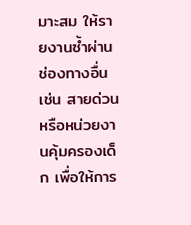มาะสม ให้รายงานซ้ำผ่านช่องทางอื่น เช่น สายด่วนหรือหน่วยงานคุ้มครองเด็ก เพื่อให้การ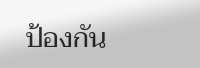ป้องกัน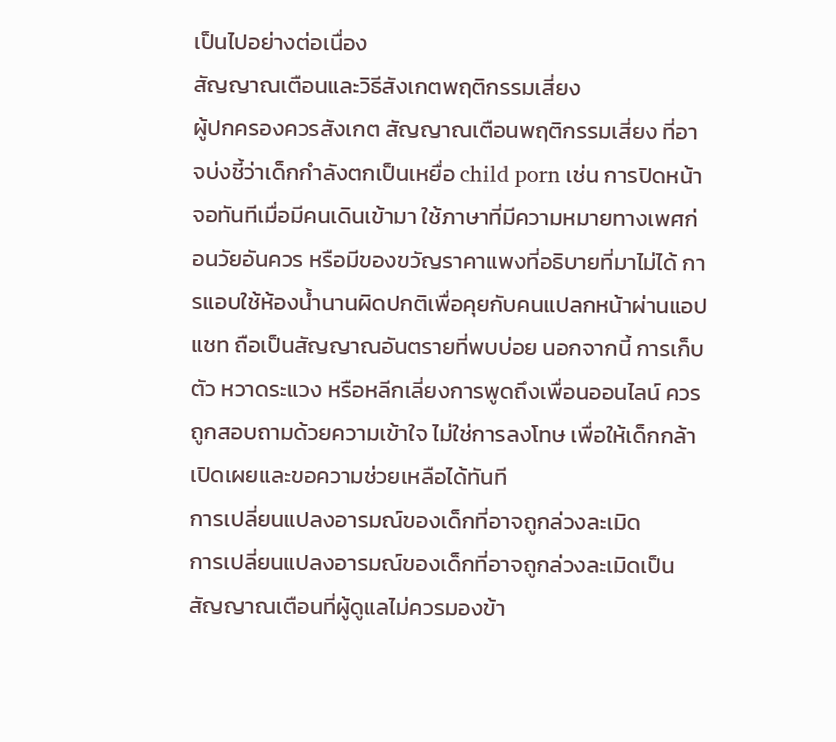เป็นไปอย่างต่อเนื่อง
สัญญาณเตือนและวิธีสังเกตพฤติกรรมเสี่ยง
ผู้ปกครองควรสังเกต สัญญาณเตือนพฤติกรรมเสี่ยง ที่อาจบ่งชี้ว่าเด็กกำลังตกเป็นเหยื่อ child porn เช่น การปิดหน้าจอทันทีเมื่อมีคนเดินเข้ามา ใช้ภาษาที่มีความหมายทางเพศก่อนวัยอันควร หรือมีของขวัญราคาแพงที่อธิบายที่มาไม่ได้ การแอบใช้ห้องน้ำนานผิดปกติเพื่อคุยกับคนแปลกหน้าผ่านแอปแชท ถือเป็นสัญญาณอันตรายที่พบบ่อย นอกจากนี้ การเก็บตัว หวาดระแวง หรือหลีกเลี่ยงการพูดถึงเพื่อนออนไลน์ ควรถูกสอบถามด้วยความเข้าใจ ไม่ใช่การลงโทษ เพื่อให้เด็กกล้าเปิดเผยและขอความช่วยเหลือได้ทันที
การเปลี่ยนแปลงอารมณ์ของเด็กที่อาจถูกล่วงละเมิด
การเปลี่ยนแปลงอารมณ์ของเด็กที่อาจถูกล่วงละเมิดเป็นสัญญาณเตือนที่ผู้ดูแลไม่ควรมองข้า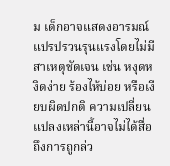ม เด็กอาจแสดงอารมณ์แปรปรวนรุนแรงโดยไม่มีสาเหตุชัดเจน เช่น หงุดหงิดง่าย ร้องไห้บ่อย หรือเงียบผิดปกติ ความเปลี่ยนแปลงเหล่านี้อาจไม่ได้สื่อถึงการถูกล่ว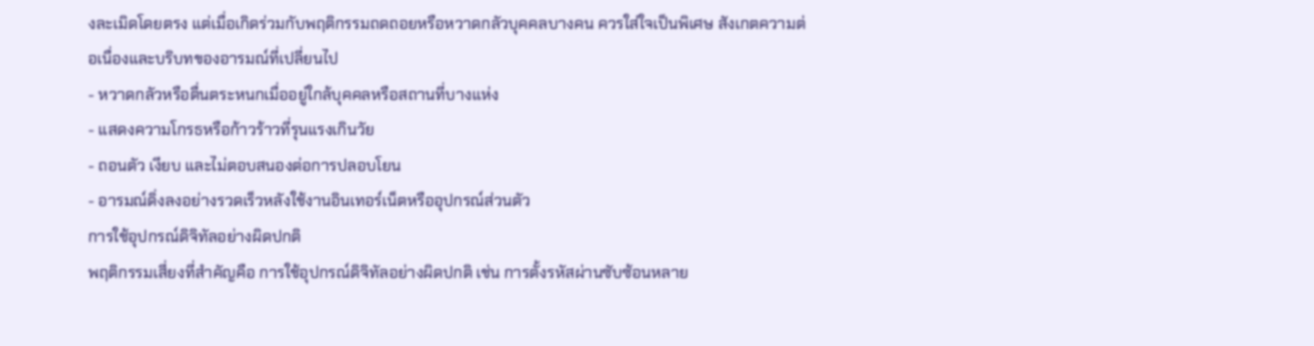งละเมิดโดยตรง แต่เมื่อเกิดร่วมกับพฤติกรรมถดถอยหรือหวาดกลัวบุคคลบางคน ควรใส่ใจเป็นพิเศษ สังเกตความต่อเนื่องและบริบทของอารมณ์ที่เปลี่ยนไป
- หวาดกลัวหรือตื่นตระหนกเมื่ออยู่ใกล้บุคคลหรือสถานที่บางแห่ง
- แสดงความโกรธหรือก้าวร้าวที่รุนแรงเกินวัย
- ถอนตัว เงียบ และไม่ตอบสนองต่อการปลอบโยน
- อารมณ์ดิ่งลงอย่างรวดเร็วหลังใช้งานอินเทอร์เน็ตหรืออุปกรณ์ส่วนตัว
การใช้อุปกรณ์ดิจิทัลอย่างผิดปกติ
พฤติกรรมเสี่ยงที่สำคัญคือ การใช้อุปกรณ์ดิจิทัลอย่างผิดปกติ เช่น การตั้งรหัสผ่านซับซ้อนหลาย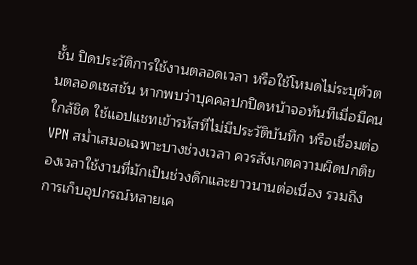ชั้น ปิดประวัติการใช้งานตลอดเวลา หรือใช้โหมดไม่ระบุตัวตนตลอดเซสชัน หากพบว่าบุคคลปกปิดหน้าจอทันทีเมื่อมีคนใกล้ชิด ใช้แอปแชทเข้ารหัสที่ไม่มีประวัติบันทึก หรือเชื่อมต่อ VPN สม่ำเสมอเฉพาะบางช่วงเวลา ควรสังเกตความผิดปกติของเวลาใช้งานที่มักเป็นช่วงดึกและยาวนานต่อเนื่อง รวมถึงการเก็บอุปกรณ์หลายเค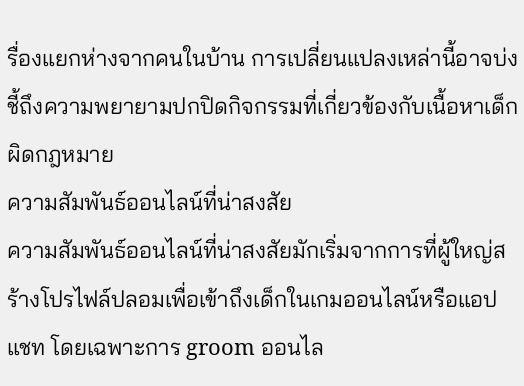รื่องแยกห่างจากคนในบ้าน การเปลี่ยนแปลงเหล่านี้อาจบ่งชี้ถึงความพยายามปกปิดกิจกรรมที่เกี่ยวข้องกับเนื้อหาเด็กผิดกฎหมาย
ความสัมพันธ์ออนไลน์ที่น่าสงสัย
ความสัมพันธ์ออนไลน์ที่น่าสงสัยมักเริ่มจากการที่ผู้ใหญ่สร้างโปรไฟล์ปลอมเพื่อเข้าถึงเด็กในเกมออนไลน์หรือแอปแชท โดยเฉพาะการ groom ออนไล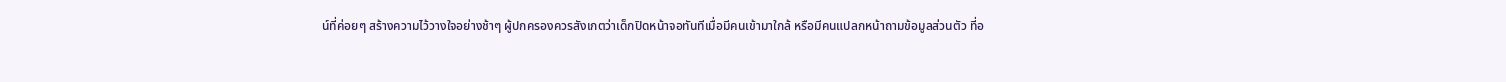น์ที่ค่อยๆ สร้างความไว้วางใจอย่างช้าๆ ผู้ปกครองควรสังเกตว่าเด็กปิดหน้าจอทันทีเมื่อมีคนเข้ามาใกล้ หรือมีคนแปลกหน้าถามข้อมูลส่วนตัว ที่อ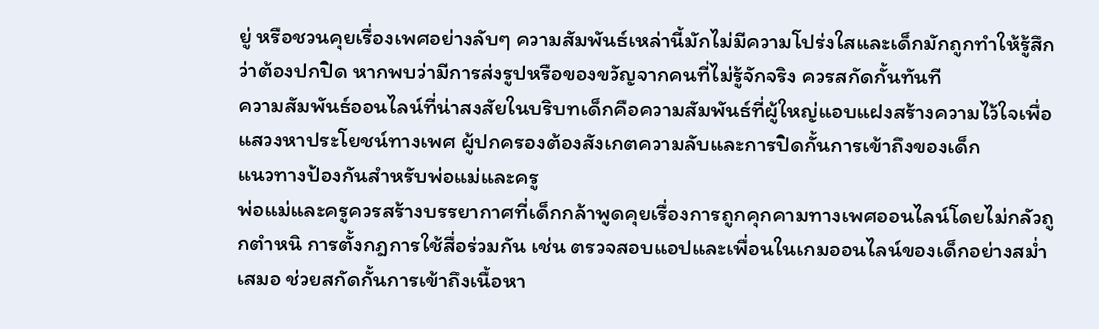ยู่ หรือชวนคุยเรื่องเพศอย่างลับๆ ความสัมพันธ์เหล่านี้มักไม่มีความโปร่งใสและเด็กมักถูกทำให้รู้สึกว่าต้องปกปิด หากพบว่ามีการส่งรูปหรือของขวัญจากคนที่ไม่รู้จักจริง ควรสกัดกั้นทันที
ความสัมพันธ์ออนไลน์ที่น่าสงสัยในบริบทเด็กคือความสัมพันธ์ที่ผู้ใหญ่แอบแฝงสร้างความไว้ใจเพื่อแสวงหาประโยชน์ทางเพศ ผู้ปกครองต้องสังเกตความลับและการปิดกั้นการเข้าถึงของเด็ก
แนวทางป้องกันสำหรับพ่อแม่และครู
พ่อแม่และครูควรสร้างบรรยากาศที่เด็กกล้าพูดคุยเรื่องการถูกคุกคามทางเพศออนไลน์โดยไม่กลัวถูกตำหนิ การตั้งกฎการใช้สื่อร่วมกัน เช่น ตรวจสอบแอปและเพื่อนในเกมออนไลน์ของเด็กอย่างสม่ำเสมอ ช่วยสกัดกั้นการเข้าถึงเนื้อหา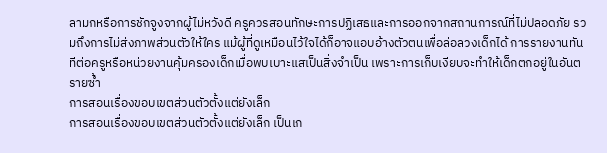ลามกหรือการชักจูงจากผู้ไม่หวังดี ครูควรสอนทักษะการปฏิเสธและการออกจากสถานการณ์ที่ไม่ปลอดภัย รวมถึงการไม่ส่งภาพส่วนตัวให้ใคร แม้ผู้ที่ดูเหมือนไว้ใจได้ก็อาจแอบอ้างตัวตนเพื่อล่อลวงเด็กได้ การรายงานทันทีต่อครูหรือหน่วยงานคุ้มครองเด็กเมื่อพบเบาะแสเป็นสิ่งจำเป็น เพราะการเก็บเงียบจะทำให้เด็กตกอยู่ในอันตรายซ้ำ
การสอนเรื่องขอบเขตส่วนตัวตั้งแต่ยังเล็ก
การสอนเรื่องขอบเขตส่วนตัวตั้งแต่ยังเล็ก เป็นเก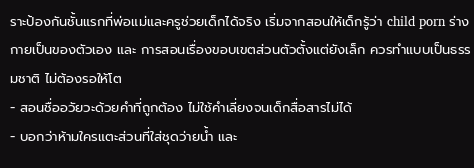ราะป้องกันชั้นแรกที่พ่อแม่และครูช่วยเด็กได้จริง เริ่มจากสอนให้เด็กรู้ว่า child porn ร่างกายเป็นของตัวเอง และ การสอนเรื่องขอบเขตส่วนตัวตั้งแต่ยังเล็ก ควรทำแบบเป็นธรรมชาติ ไม่ต้องรอให้โต
- สอนชื่ออวัยวะด้วยคำที่ถูกต้อง ไม่ใช้คำเลี่ยงจนเด็กสื่อสารไม่ได้
- บอกว่าห้ามใครแตะส่วนที่ใส่ชุดว่ายน้ำ และ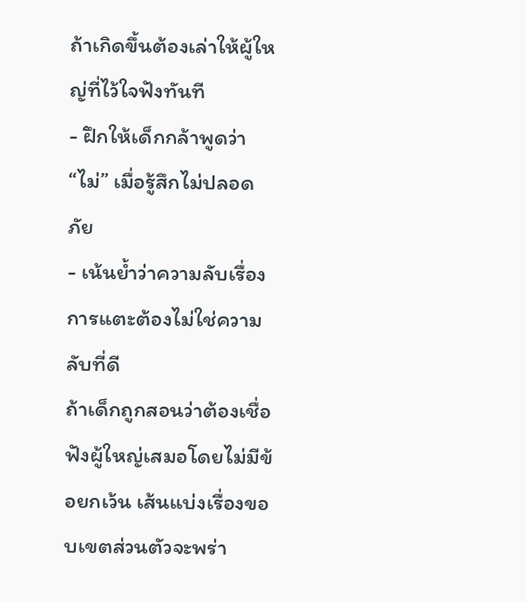ถ้าเกิดขึ้นต้องเล่าให้ผู้ใหญ่ที่ไว้ใจฟังทันที
- ฝึกให้เด็กกล้าพูดว่า “ไม่” เมื่อรู้สึกไม่ปลอดภัย
- เน้นย้ำว่าความลับเรื่องการแตะต้องไม่ใช่ความลับที่ดี
ถ้าเด็กถูกสอนว่าต้องเชื่อฟังผู้ใหญ่เสมอโดยไม่มีข้อยกเว้น เส้นแบ่งเรื่องขอบเขตส่วนตัวจะพร่า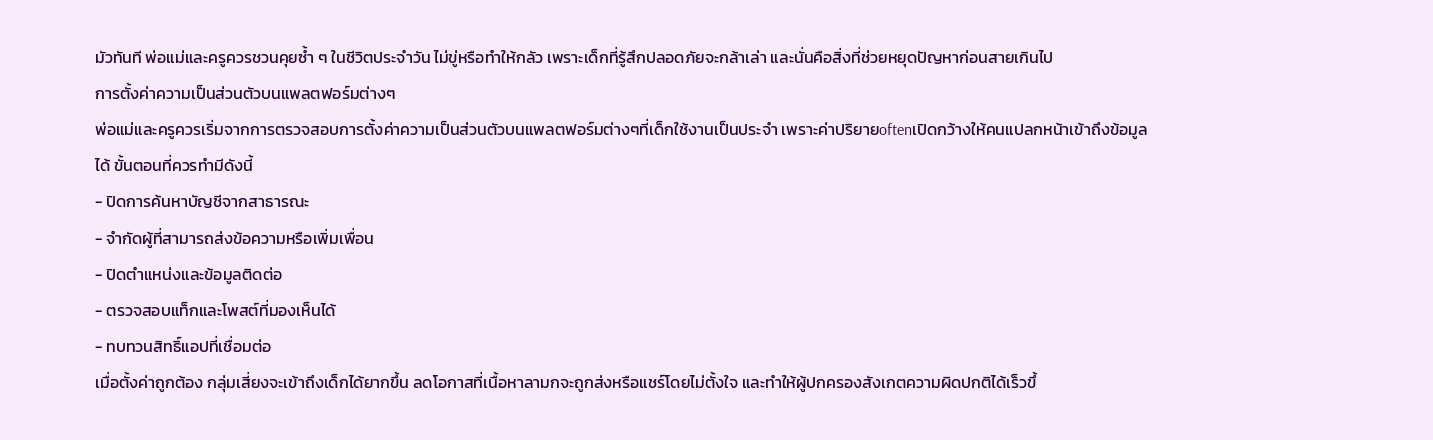มัวทันที พ่อแม่และครูควรชวนคุยซ้ำ ๆ ในชีวิตประจำวัน ไม่ขู่หรือทำให้กลัว เพราะเด็กที่รู้สึกปลอดภัยจะกล้าเล่า และนั่นคือสิ่งที่ช่วยหยุดปัญหาก่อนสายเกินไป
การตั้งค่าความเป็นส่วนตัวบนแพลตฟอร์มต่างๆ
พ่อแม่และครูควรเริ่มจากการตรวจสอบการตั้งค่าความเป็นส่วนตัวบนแพลตฟอร์มต่างๆที่เด็กใช้งานเป็นประจำ เพราะค่าปริยายoftenเปิดกว้างให้คนแปลกหน้าเข้าถึงข้อมูลได้ ขั้นตอนที่ควรทำมีดังนี้
- ปิดการค้นหาบัญชีจากสาธารณะ
- จำกัดผู้ที่สามารถส่งข้อความหรือเพิ่มเพื่อน
- ปิดตำแหน่งและข้อมูลติดต่อ
- ตรวจสอบแท็กและโพสต์ที่มองเห็นได้
- ทบทวนสิทธิ์แอปที่เชื่อมต่อ
เมื่อตั้งค่าถูกต้อง กลุ่มเสี่ยงจะเข้าถึงเด็กได้ยากขึ้น ลดโอกาสที่เนื้อหาลามกจะถูกส่งหรือแชร์โดยไม่ตั้งใจ และทำให้ผู้ปกครองสังเกตความผิดปกติได้เร็วขึ้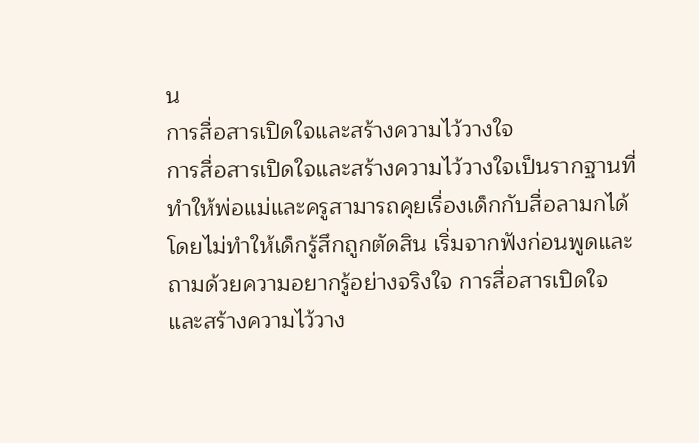น
การสื่อสารเปิดใจและสร้างความไว้วางใจ
การสื่อสารเปิดใจและสร้างความไว้วางใจเป็นรากฐานที่ทำให้พ่อแม่และครูสามารถคุยเรื่องเด็กกับสื่อลามกได้โดยไม่ทำให้เด็กรู้สึกถูกตัดสิน เริ่มจากฟังก่อนพูดและถามด้วยความอยากรู้อย่างจริงใจ การสื่อสารเปิดใจและสร้างความไว้วาง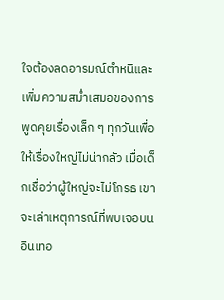ใจต้องลดอารมณ์ตำหนิและเพิ่มความสม่ำเสมอของการพูดคุยเรื่องเล็ก ๆ ทุกวันเพื่อให้เรื่องใหญ่ไม่น่ากลัว เมื่อเด็กเชื่อว่าผู้ใหญ่จะไม่โกรธ เขาจะเล่าเหตุการณ์ที่พบเจอบนอินเทอ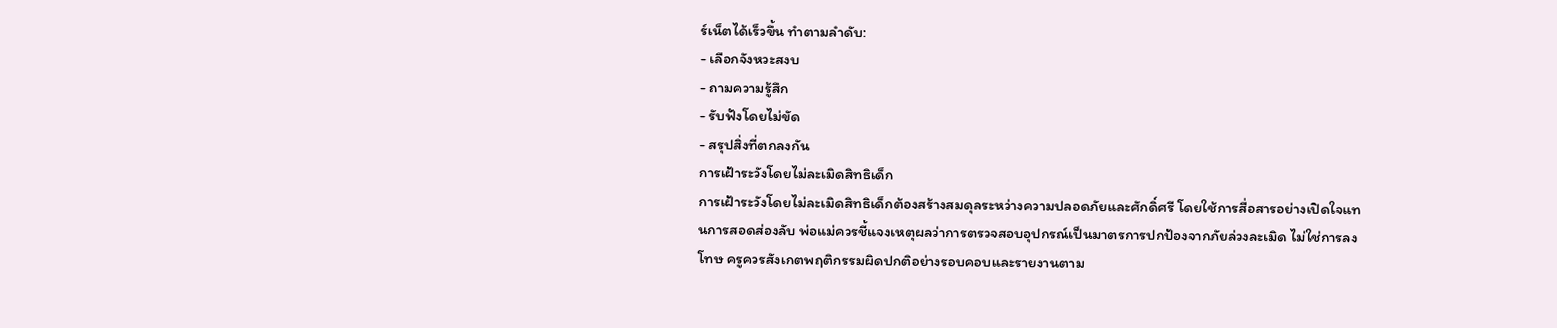ร์เน็ตได้เร็วขึ้น ทำตามลำดับ:
- เลือกจังหวะสงบ
- ถามความรู้สึก
- รับฟังโดยไม่ขัด
- สรุปสิ่งที่ตกลงกัน
การเฝ้าระวังโดยไม่ละเมิดสิทธิเด็ก
การเฝ้าระวังโดยไม่ละเมิดสิทธิเด็กต้องสร้างสมดุลระหว่างความปลอดภัยและศักดิ์ศรี โดยใช้การสื่อสารอย่างเปิดใจแทนการสอดส่องลับ พ่อแม่ควรชี้แจงเหตุผลว่าการตรวจสอบอุปกรณ์เป็นมาตรการปกป้องจากภัยล่วงละเมิด ไม่ใช่การลงโทษ ครูควรสังเกตพฤติกรรมผิดปกติอย่างรอบคอบและรายงานตาม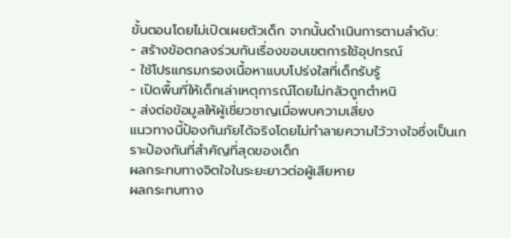ขั้นตอนโดยไม่เปิดเผยตัวเด็ก จากนั้นดำเนินการตามลำดับ:
- สร้างข้อตกลงร่วมกันเรื่องขอบเขตการใช้อุปกรณ์
- ใช้โปรแกรมกรองเนื้อหาแบบโปร่งใสที่เด็กรับรู้
- เปิดพื้นที่ให้เด็กเล่าเหตุการณ์โดยไม่กลัวถูกตำหนิ
- ส่งต่อข้อมูลให้ผู้เชี่ยวชาญเมื่อพบความเสี่ยง
แนวทางนี้ป้องกันภัยได้จริงโดยไม่ทำลายความไว้วางใจซึ่งเป็นเกราะป้องกันที่สำคัญที่สุดของเด็ก
ผลกระทบทางจิตใจในระยะยาวต่อผู้เสียหาย
ผลกระทบทาง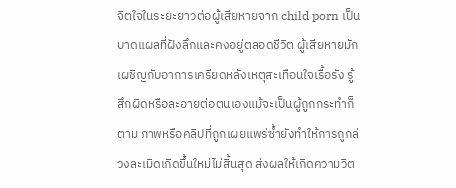จิตใจในระยะยาวต่อผู้เสียหายจาก child porn เป็นบาดแผลที่ฝังลึกและคงอยู่ตลอดชีวิต ผู้เสียหายมักเผชิญกับอาการเครียดหลังเหตุสะเทือนใจเรื้อรัง รู้สึกผิดหรือละอายต่อตนเองแม้จะเป็นผู้ถูกกระทำก็ตาม ภาพหรือคลิปที่ถูกเผยแพร่ซ้ำยังทำให้การถูกล่วงละเมิดเกิดขึ้นใหม่ไม่สิ้นสุด ส่งผลให้เกิดความวิต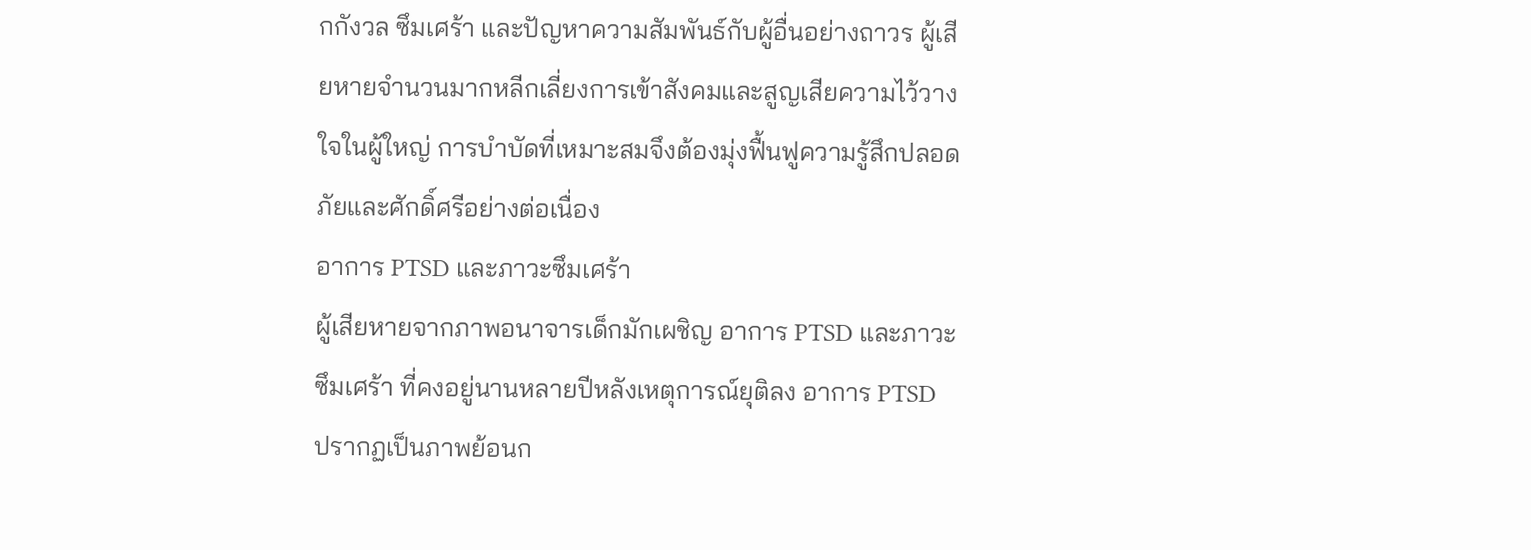กกังวล ซึมเศร้า และปัญหาความสัมพันธ์กับผู้อื่นอย่างถาวร ผู้เสียหายจำนวนมากหลีกเลี่ยงการเข้าสังคมและสูญเสียความไว้วางใจในผู้ใหญ่ การบำบัดที่เหมาะสมจึงต้องมุ่งฟื้นฟูความรู้สึกปลอดภัยและศักดิ์ศรีอย่างต่อเนื่อง
อาการ PTSD และภาวะซึมเศร้า
ผู้เสียหายจากภาพอนาจารเด็กมักเผชิญ อาการ PTSD และภาวะซึมเศร้า ที่คงอยู่นานหลายปีหลังเหตุการณ์ยุติลง อาการ PTSD ปรากฏเป็นภาพย้อนก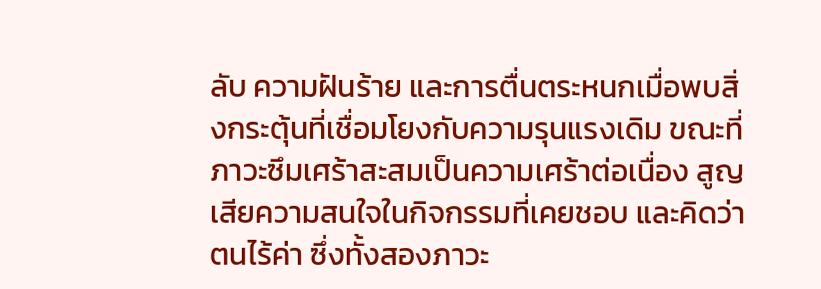ลับ ความฝันร้าย และการตื่นตระหนกเมื่อพบสิ่งกระตุ้นที่เชื่อมโยงกับความรุนแรงเดิม ขณะที่ภาวะซึมเศร้าสะสมเป็นความเศร้าต่อเนื่อง สูญเสียความสนใจในกิจกรรมที่เคยชอบ และคิดว่าตนไร้ค่า ซึ่งทั้งสองภาวะ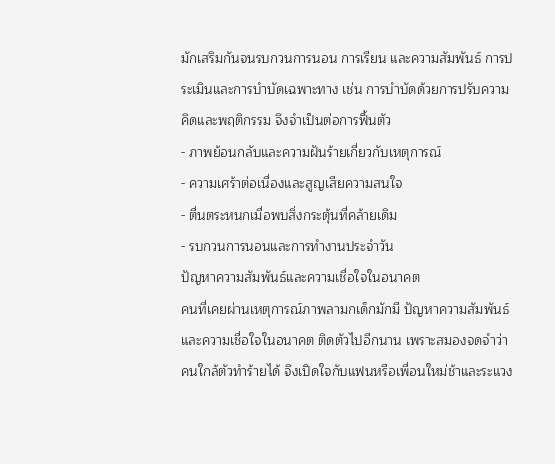มักเสริมกันจนรบกวนการนอน การเรียน และความสัมพันธ์ การประเมินและการบำบัดเฉพาะทาง เช่น การบำบัดด้วยการปรับความคิดและพฤติกรรม จึงจำเป็นต่อการฟื้นตัว
- ภาพย้อนกลับและความฝันร้ายเกี่ยวกับเหตุการณ์
- ความเศร้าต่อเนื่องและสูญเสียความสนใจ
- ตื่นตระหนกเมื่อพบสิ่งกระตุ้นที่คล้ายเดิม
- รบกวนการนอนและการทำงานประจำวัน
ปัญหาความสัมพันธ์และความเชื่อใจในอนาคต
คนที่เคยผ่านเหตุการณ์ภาพลามกเด็กมักมี ปัญหาความสัมพันธ์และความเชื่อใจในอนาคต ติดตัวไปอีกนาน เพราะสมองจดจำว่าคนใกล้ตัวทำร้ายได้ จึงเปิดใจกับแฟนหรือเพื่อนใหม่ช้าและระแวง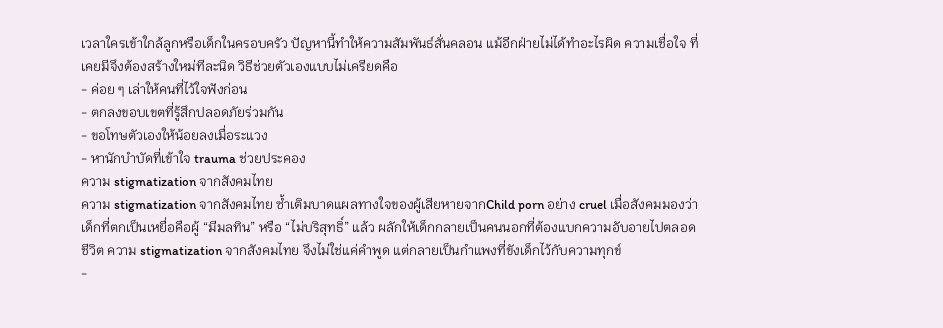เวลาใครเข้าใกล้ลูกหรือเด็กในครอบครัว ปัญหานี้ทำให้ความสัมพันธ์สั่นคลอน แม้อีกฝ่ายไม่ได้ทำอะไรผิด ความเชื่อใจ ที่เคยมีจึงต้องสร้างใหม่ทีละนิด วิธีช่วยตัวเองแบบไม่เครียดคือ
- ค่อย ๆ เล่าให้คนที่ไว้ใจฟังก่อน
- ตกลงขอบเขตที่รู้สึกปลอดภัยร่วมกัน
- ขอโทษตัวเองให้น้อยลงเมื่อระแวง
- หานักบำบัดที่เข้าใจ trauma ช่วยประคอง
ความ stigmatization จากสังคมไทย
ความ stigmatization จากสังคมไทย ซ้ำเติมบาดแผลทางใจของผู้เสียหายจากChild porn อย่าง cruel เมื่อสังคมมองว่าเด็กที่ตกเป็นเหยื่อคือผู้ “มีมลทิน” หรือ “ไม่บริสุทธิ์” แล้ว ผลักให้เด็กกลายเป็นคนนอกที่ต้องแบกความอับอายไปตลอดชีวิต ความ stigmatization จากสังคมไทย จึงไม่ใช่แค่คำพูด แต่กลายเป็นกำแพงที่ขังเด็กไว้กับความทุกข์
-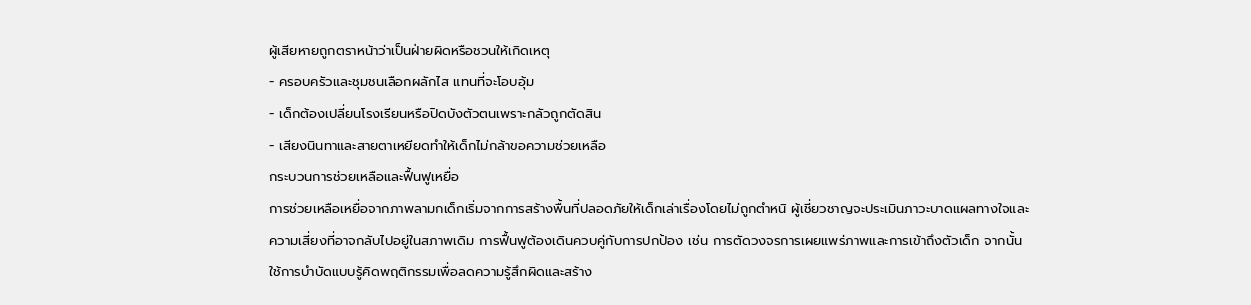ผู้เสียหายถูกตราหน้าว่าเป็นฝ่ายผิดหรือชวนให้เกิดเหตุ
- ครอบครัวและชุมชนเลือกผลักไส แทนที่จะโอบอุ้ม
- เด็กต้องเปลี่ยนโรงเรียนหรือปิดบังตัวตนเพราะกลัวถูกตัดสิน
- เสียงนินทาและสายตาเหยียดทำให้เด็กไม่กล้าขอความช่วยเหลือ
กระบวนการช่วยเหลือและฟื้นฟูเหยื่อ
การช่วยเหลือเหยื่อจากภาพลามกเด็กเริ่มจากการสร้างพื้นที่ปลอดภัยให้เด็กเล่าเรื่องโดยไม่ถูกตำหนิ ผู้เชี่ยวชาญจะประเมินภาวะบาดแผลทางใจและความเสี่ยงที่อาจกลับไปอยู่ในสภาพเดิม การฟื้นฟูต้องเดินควบคู่กับการปกป้อง เช่น การตัดวงจรการเผยแพร่ภาพและการเข้าถึงตัวเด็ก จากนั้นใช้การบำบัดแบบรู้คิดพฤติกรรมเพื่อลดความรู้สึกผิดและสร้าง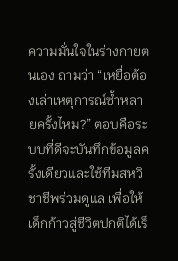ความมั่นใจในร่างกายตนเอง ถามว่า “เหยื่อต้องเล่าเหตุการณ์ซ้ำหลายครั้งไหม?” ตอบคือระบบที่ดีจะบันทึกข้อมูลครั้งเดียวและใช้ทีมสหวิชาชีพร่วมดูแล เพื่อให้เด็กก้าวสู่ชีวิตปกติได้เร็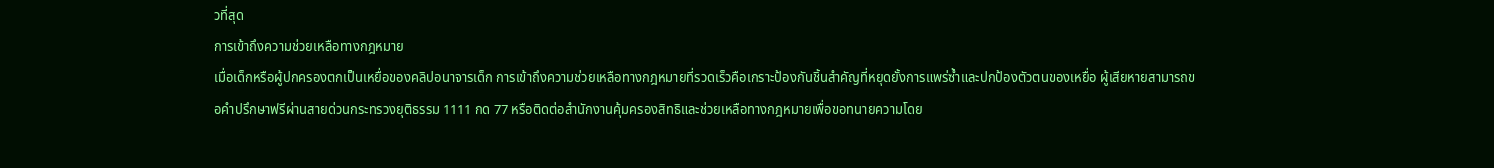วที่สุด
การเข้าถึงความช่วยเหลือทางกฎหมาย
เมื่อเด็กหรือผู้ปกครองตกเป็นเหยื่อของคลิปอนาจารเด็ก การเข้าถึงความช่วยเหลือทางกฎหมายที่รวดเร็วคือเกราะป้องกันชิ้นสำคัญที่หยุดยั้งการแพร่ซ้ำและปกป้องตัวตนของเหยื่อ ผู้เสียหายสามารถขอคำปรึกษาฟรีผ่านสายด่วนกระทรวงยุติธรรม 1111 กด 77 หรือติดต่อสำนักงานคุ้มครองสิทธิและช่วยเหลือทางกฎหมายเพื่อขอทนายความโดย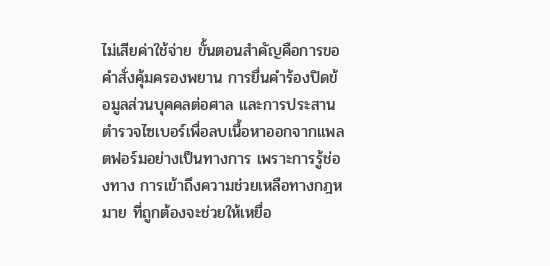ไม่เสียค่าใช้จ่าย ขั้นตอนสำคัญคือการขอคำสั่งคุ้มครองพยาน การยื่นคำร้องปิดข้อมูลส่วนบุคคลต่อศาล และการประสานตำรวจไซเบอร์เพื่อลบเนื้อหาออกจากแพลตฟอร์มอย่างเป็นทางการ เพราะการรู้ช่องทาง การเข้าถึงความช่วยเหลือทางกฎหมาย ที่ถูกต้องจะช่วยให้เหยื่อ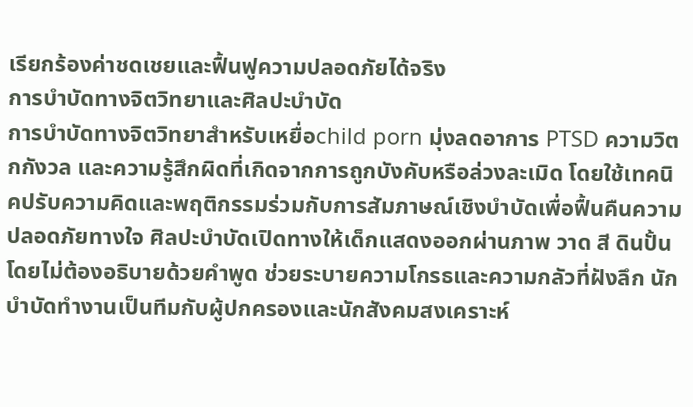เรียกร้องค่าชดเชยและฟื้นฟูความปลอดภัยได้จริง
การบำบัดทางจิตวิทยาและศิลปะบำบัด
การบำบัดทางจิตวิทยาสำหรับเหยื่อchild porn มุ่งลดอาการ PTSD ความวิตกกังวล และความรู้สึกผิดที่เกิดจากการถูกบังคับหรือล่วงละเมิด โดยใช้เทคนิคปรับความคิดและพฤติกรรมร่วมกับการสัมภาษณ์เชิงบำบัดเพื่อฟื้นคืนความปลอดภัยทางใจ ศิลปะบำบัดเปิดทางให้เด็กแสดงออกผ่านภาพ วาด สี ดินปั้น โดยไม่ต้องอธิบายด้วยคำพูด ช่วยระบายความโกรธและความกลัวที่ฝังลึก นักบำบัดทำงานเป็นทีมกับผู้ปกครองและนักสังคมสงเคราะห์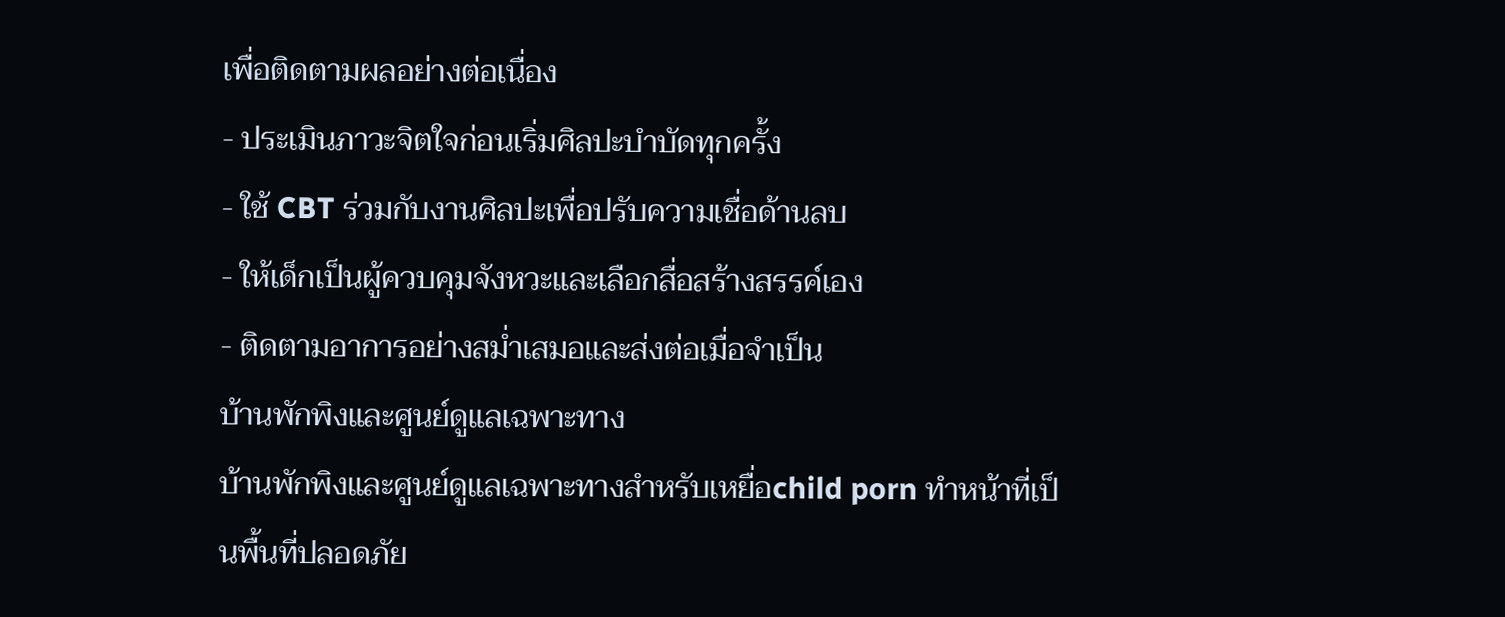เพื่อติดตามผลอย่างต่อเนื่อง
- ประเมินภาวะจิตใจก่อนเริ่มศิลปะบำบัดทุกครั้ง
- ใช้ CBT ร่วมกับงานศิลปะเพื่อปรับความเชื่อด้านลบ
- ให้เด็กเป็นผู้ควบคุมจังหวะและเลือกสื่อสร้างสรรค์เอง
- ติดตามอาการอย่างสม่ำเสมอและส่งต่อเมื่อจำเป็น
บ้านพักพิงและศูนย์ดูแลเฉพาะทาง
บ้านพักพิงและศูนย์ดูแลเฉพาะทางสำหรับเหยื่อchild porn ทำหน้าที่เป็นพื้นที่ปลอดภัย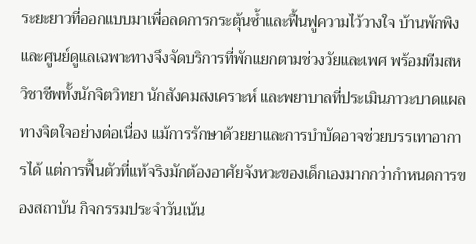ระยะยาวที่ออกแบบมาเพื่อลดการกระตุ้นซ้ำและฟื้นฟูความไว้วางใจ บ้านพักพิงและศูนย์ดูแลเฉพาะทางจึงจัดบริการที่พักแยกตามช่วงวัยและเพศ พร้อมทีมสหวิชาชีพทั้งนักจิตวิทยา นักสังคมสงเคราะห์ และพยาบาลที่ประเมินภาวะบาดแผลทางจิตใจอย่างต่อเนื่อง แม้การรักษาด้วยยาและการบำบัดอาจช่วยบรรเทาอาการได้ แต่การฟื้นตัวที่แท้จริงมักต้องอาศัยจังหวะของเด็กเองมากกว่ากำหนดการของสถาบัน กิจกรรมประจำวันเน้น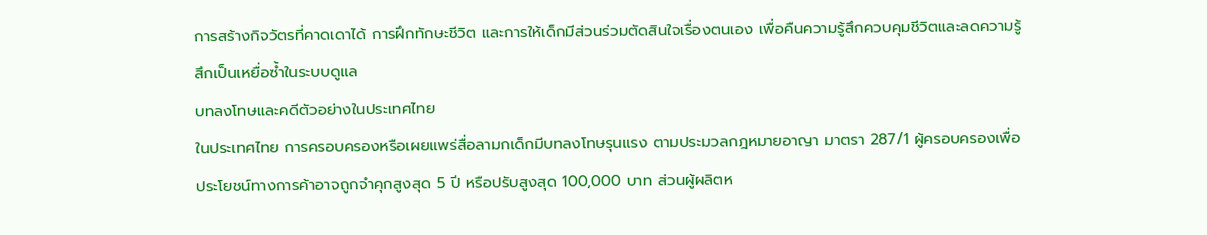การสร้างกิจวัตรที่คาดเดาได้ การฝึกทักษะชีวิต และการให้เด็กมีส่วนร่วมตัดสินใจเรื่องตนเอง เพื่อคืนความรู้สึกควบคุมชีวิตและลดความรู้สึกเป็นเหยื่อซ้ำในระบบดูแล
บทลงโทษและคดีตัวอย่างในประเทศไทย
ในประเทศไทย การครอบครองหรือเผยแพร่สื่อลามกเด็กมีบทลงโทษรุนแรง ตามประมวลกฎหมายอาญา มาตรา 287/1 ผู้ครอบครองเพื่อประโยชน์ทางการค้าอาจถูกจำคุกสูงสุด 5 ปี หรือปรับสูงสุด 100,000 บาท ส่วนผู้ผลิตห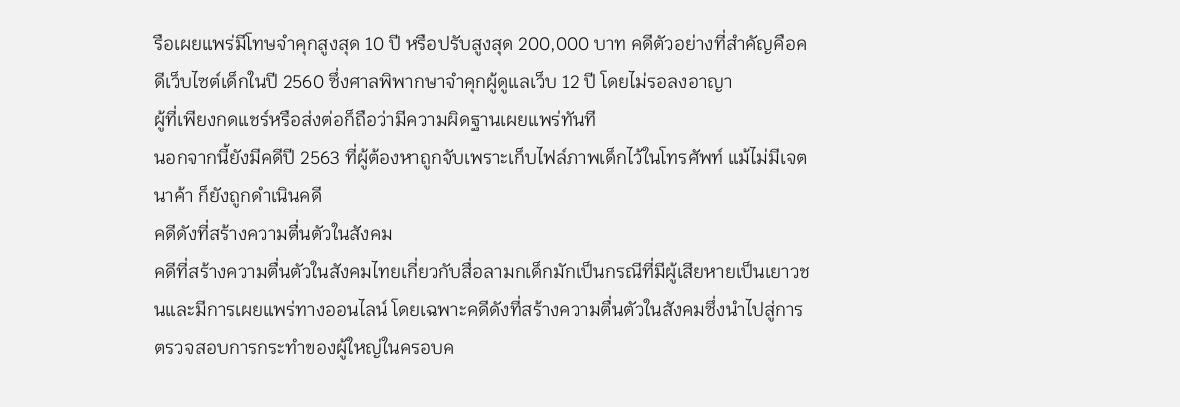รือเผยแพร่มีโทษจำคุกสูงสุด 10 ปี หรือปรับสูงสุด 200,000 บาท คดีตัวอย่างที่สำคัญคือคดีเว็บไซต์เด็กในปี 2560 ซึ่งศาลพิพากษาจำคุกผู้ดูแลเว็บ 12 ปี โดยไม่รอลงอาญา
ผู้ที่เพียงกดแชร์หรือส่งต่อก็ถือว่ามีความผิดฐานเผยแพร่ทันที
นอกจากนี้ยังมีคดีปี 2563 ที่ผู้ต้องหาถูกจับเพราะเก็บไฟล์ภาพเด็กไว้ในโทรศัพท์ แม้ไม่มีเจตนาค้า ก็ยังถูกดำเนินคดี
คดีดังที่สร้างความตื่นตัวในสังคม
คดีที่สร้างความตื่นตัวในสังคมไทยเกี่ยวกับสื่อลามกเด็กมักเป็นกรณีที่มีผู้เสียหายเป็นเยาวชนและมีการเผยแพร่ทางออนไลน์ โดยเฉพาะคดีดังที่สร้างความตื่นตัวในสังคมซึ่งนำไปสู่การตรวจสอบการกระทำของผู้ใหญ่ในครอบค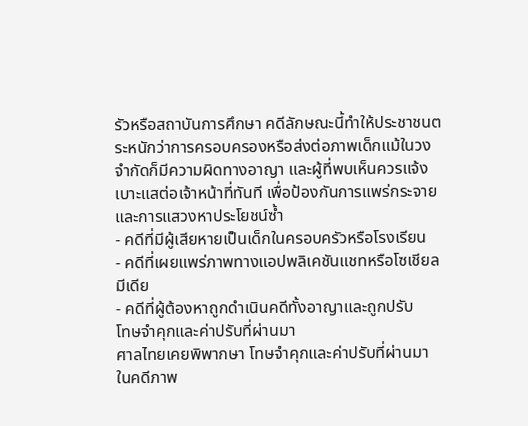รัวหรือสถาบันการศึกษา คดีลักษณะนี้ทำให้ประชาชนตระหนักว่าการครอบครองหรือส่งต่อภาพเด็กแม้ในวงจำกัดก็มีความผิดทางอาญา และผู้ที่พบเห็นควรแจ้งเบาะแสต่อเจ้าหน้าที่ทันที เพื่อป้องกันการแพร่กระจายและการแสวงหาประโยชน์ซ้ำ
- คดีที่มีผู้เสียหายเป็นเด็กในครอบครัวหรือโรงเรียน
- คดีที่เผยแพร่ภาพทางแอปพลิเคชันแชทหรือโซเชียลมีเดีย
- คดีที่ผู้ต้องหาถูกดำเนินคดีทั้งอาญาและถูกปรับ
โทษจำคุกและค่าปรับที่ผ่านมา
ศาลไทยเคยพิพากษา โทษจำคุกและค่าปรับที่ผ่านมา ในคดีภาพ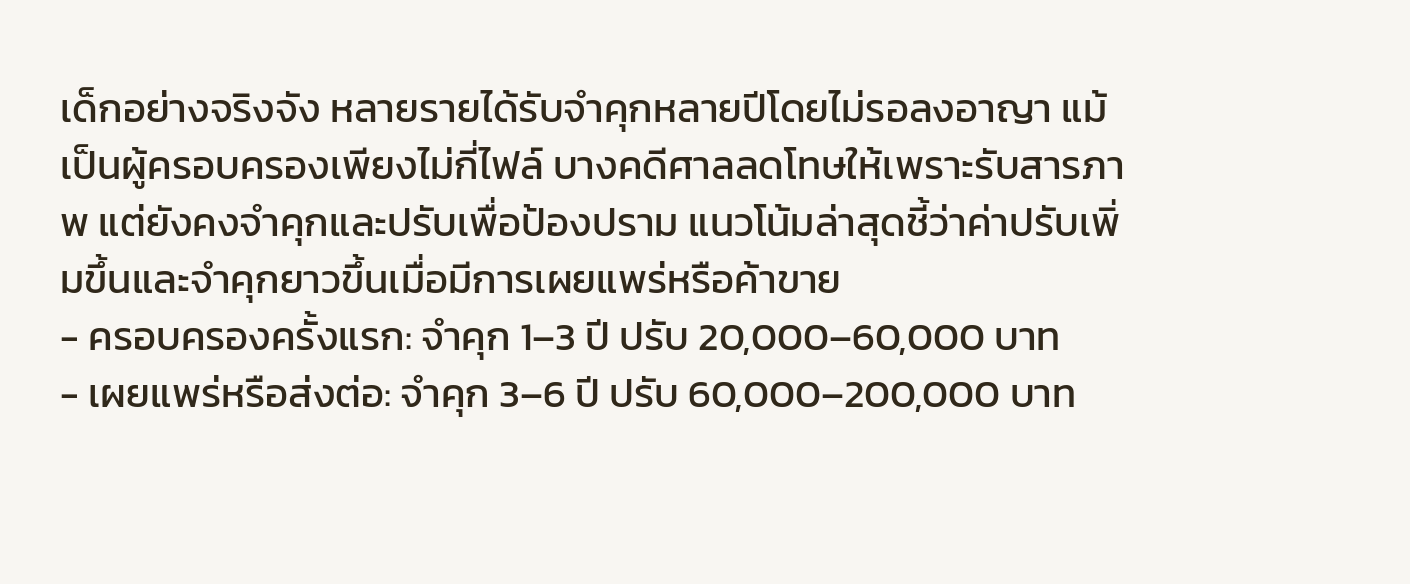เด็กอย่างจริงจัง หลายรายได้รับจำคุกหลายปีโดยไม่รอลงอาญา แม้เป็นผู้ครอบครองเพียงไม่กี่ไฟล์ บางคดีศาลลดโทษให้เพราะรับสารภาพ แต่ยังคงจำคุกและปรับเพื่อป้องปราม แนวโน้มล่าสุดชี้ว่าค่าปรับเพิ่มขึ้นและจำคุกยาวขึ้นเมื่อมีการเผยแพร่หรือค้าขาย
- ครอบครองครั้งแรก: จำคุก 1–3 ปี ปรับ 20,000–60,000 บาท
- เผยแพร่หรือส่งต่อ: จำคุก 3–6 ปี ปรับ 60,000–200,000 บาท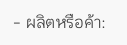- ผลิตหรือค้า: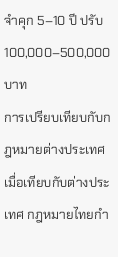จำคุก 5–10 ปี ปรับ 100,000–500,000 บาท
การเปรียบเทียบกับกฎหมายต่างประเทศ
เมื่อเทียบกับต่างประเทศ กฎหมายไทยกำ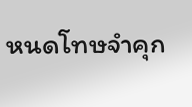หนดโทษจำคุก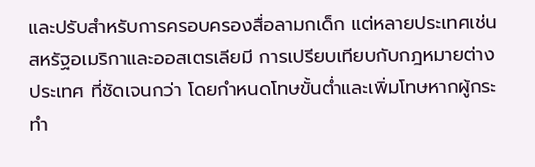และปรับสำหรับการครอบครองสื่อลามกเด็ก แต่หลายประเทศเช่นสหรัฐอเมริกาและออสเตรเลียมี การเปรียบเทียบกับกฎหมายต่างประเทศ ที่ชัดเจนกว่า โดยกำหนดโทษขั้นต่ำและเพิ่มโทษหากผู้กระทำ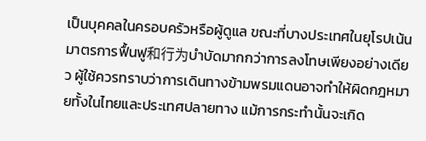เป็นบุคคลในครอบครัวหรือผู้ดูแล ขณะที่บางประเทศในยุโรปเน้นมาตรการฟื้นฟู和行为บำบัดมากกว่าการลงโทษเพียงอย่างเดียว ผู้ใช้ควรทราบว่าการเดินทางข้ามพรมแดนอาจทำให้ผิดกฎหมายทั้งในไทยและประเทศปลายทาง แม้การกระทำนั้นจะเกิด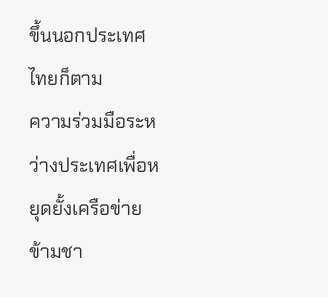ขึ้นนอกประเทศไทยก็ตาม
ความร่วมมือระหว่างประเทศเพื่อหยุดยั้งเครือข่ายข้ามชา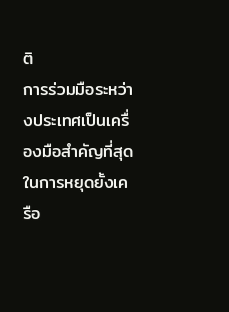ติ
การร่วมมือระหว่างประเทศเป็นเครื่องมือสำคัญที่สุดในการหยุดยั้งเครือ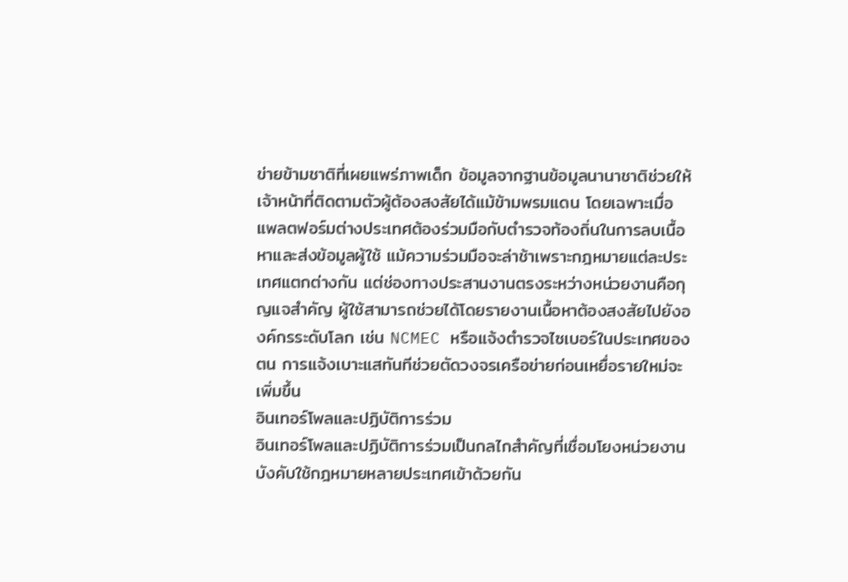ข่ายข้ามชาติที่เผยแพร่ภาพเด็ก ข้อมูลจากฐานข้อมูลนานาชาติช่วยให้เจ้าหน้าที่ติดตามตัวผู้ต้องสงสัยได้แม้ข้ามพรมแดน โดยเฉพาะเมื่อแพลตฟอร์มต่างประเทศต้องร่วมมือกับตำรวจท้องถิ่นในการลบเนื้อหาและส่งข้อมูลผู้ใช้ แม้ความร่วมมือจะล่าช้าเพราะกฎหมายแต่ละประเทศแตกต่างกัน แต่ช่องทางประสานงานตรงระหว่างหน่วยงานคือกุญแจสำคัญ ผู้ใช้สามารถช่วยได้โดยรายงานเนื้อหาต้องสงสัยไปยังองค์กรระดับโลก เช่น NCMEC หรือแจ้งตำรวจไซเบอร์ในประเทศของตน การแจ้งเบาะแสทันทีช่วยตัดวงจรเครือข่ายก่อนเหยื่อรายใหม่จะเพิ่มขึ้น
อินเทอร์โพลและปฏิบัติการร่วม
อินเทอร์โพลและปฏิบัติการร่วมเป็นกลไกสำคัญที่เชื่อมโยงหน่วยงานบังคับใช้กฎหมายหลายประเทศเข้าด้วยกัน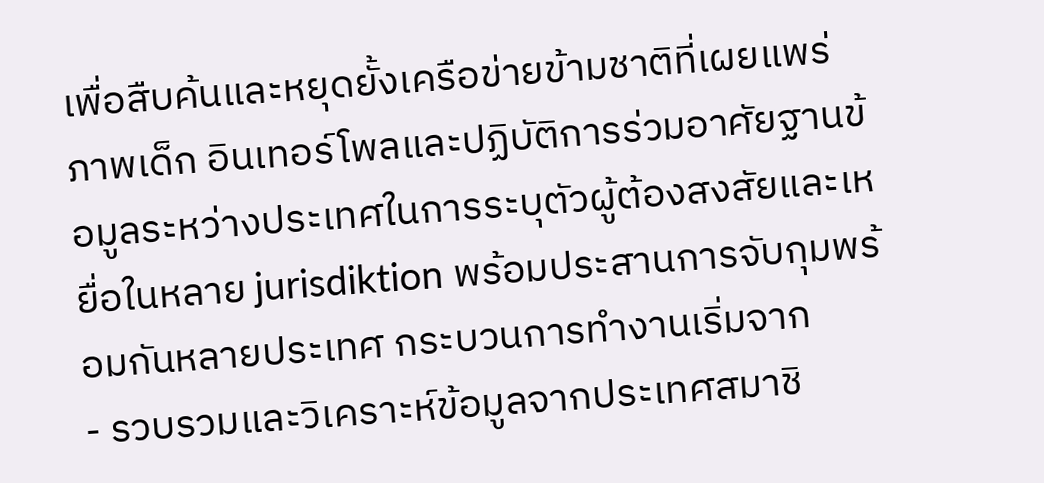เพื่อสืบค้นและหยุดยั้งเครือข่ายข้ามชาติที่เผยแพร่ภาพเด็ก อินเทอร์โพลและปฏิบัติการร่วมอาศัยฐานข้อมูลระหว่างประเทศในการระบุตัวผู้ต้องสงสัยและเหยื่อในหลาย jurisdiktion พร้อมประสานการจับกุมพร้อมกันหลายประเทศ กระบวนการทำงานเริ่มจาก
- รวบรวมและวิเคราะห์ข้อมูลจากประเทศสมาชิ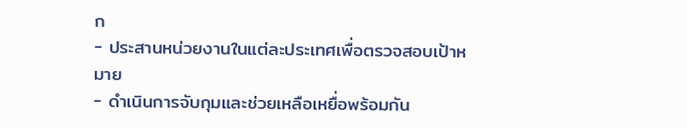ก
- ประสานหน่วยงานในแต่ละประเทศเพื่อตรวจสอบเป้าหมาย
- ดำเนินการจับกุมและช่วยเหลือเหยื่อพร้อมกัน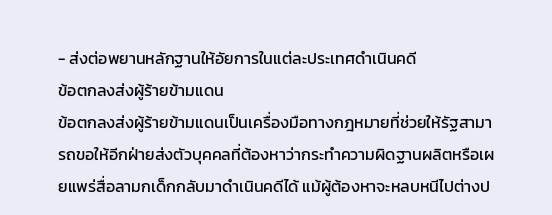- ส่งต่อพยานหลักฐานให้อัยการในแต่ละประเทศดำเนินคดี
ข้อตกลงส่งผู้ร้ายข้ามแดน
ข้อตกลงส่งผู้ร้ายข้ามแดนเป็นเครื่องมือทางกฎหมายที่ช่วยให้รัฐสามารถขอให้อีกฝ่ายส่งตัวบุคคลที่ต้องหาว่ากระทำความผิดฐานผลิตหรือเผยแพร่สื่อลามกเด็กกลับมาดำเนินคดีได้ แม้ผู้ต้องหาจะหลบหนีไปต่างป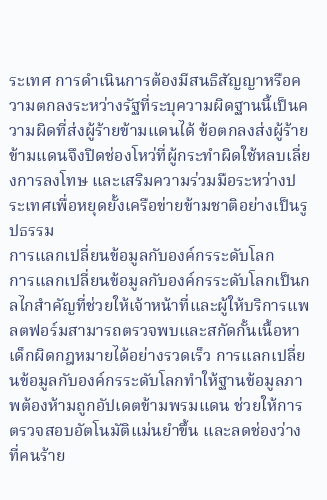ระเทศ การดำเนินการต้องมีสนธิสัญญาหรือความตกลงระหว่างรัฐที่ระบุความผิดฐานนี้เป็นความผิดที่ส่งผู้ร้ายข้ามแดนได้ ข้อตกลงส่งผู้ร้ายข้ามแดนจึงปิดช่องโหว่ที่ผู้กระทำผิดใช้หลบเลี่ยงการลงโทษ และเสริมความร่วมมือระหว่างประเทศเพื่อหยุดยั้งเครือข่ายข้ามชาติอย่างเป็นรูปธรรม
การแลกเปลี่ยนข้อมูลกับองค์กรระดับโลก
การแลกเปลี่ยนข้อมูลกับองค์กรระดับโลกเป็นกลไกสำคัญที่ช่วยให้เจ้าหน้าที่และผู้ให้บริการแพลตฟอร์มสามารถตรวจพบและสกัดกั้นเนื้อหาเด็กผิดกฎหมายได้อย่างรวดเร็ว การแลกเปลี่ยนข้อมูลกับองค์กรระดับโลกทำให้ฐานข้อมูลภาพต้องห้ามถูกอัปเดตข้ามพรมแดน ช่วยให้การตรวจสอบอัตโนมัติแม่นยำขึ้น และลดช่องว่างที่คนร้าย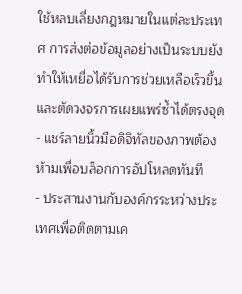ใช้หลบเลี่ยงกฎหมายในแต่ละประเทศ การส่งต่อข้อมูลอย่างเป็นระบบยังทำให้เหยื่อได้รับการช่วยเหลือเร็วขึ้น และตัดวงจรการเผยแพร่ซ้ำได้ตรงจุด
- แชร์ลายนิ้วมือดิจิทัลของภาพต้องห้ามเพื่อบล็อกการอัปโหลดทันที
- ประสานงานกับองค์กรระหว่างประเทศเพื่อติดตามเค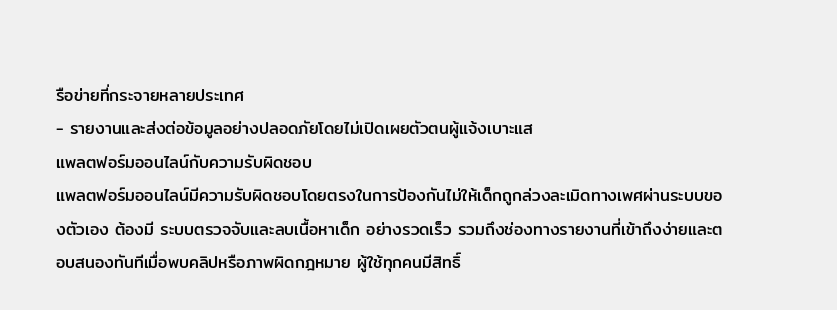รือข่ายที่กระจายหลายประเทศ
- รายงานและส่งต่อข้อมูลอย่างปลอดภัยโดยไม่เปิดเผยตัวตนผู้แจ้งเบาะแส
แพลตฟอร์มออนไลน์กับความรับผิดชอบ
แพลตฟอร์มออนไลน์มีความรับผิดชอบโดยตรงในการป้องกันไม่ให้เด็กถูกล่วงละเมิดทางเพศผ่านระบบของตัวเอง ต้องมี ระบบตรวจจับและลบเนื้อหาเด็ก อย่างรวดเร็ว รวมถึงช่องทางรายงานที่เข้าถึงง่ายและตอบสนองทันทีเมื่อพบคลิปหรือภาพผิดกฎหมาย ผู้ใช้ทุกคนมีสิทธิ์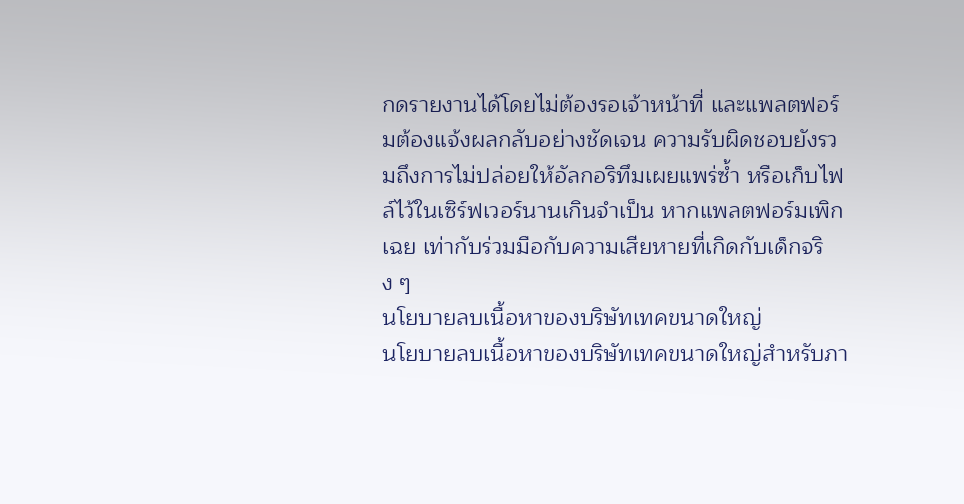กดรายงานได้โดยไม่ต้องรอเจ้าหน้าที่ และแพลตฟอร์มต้องแจ้งผลกลับอย่างชัดเจน ความรับผิดชอบยังรวมถึงการไม่ปล่อยให้อัลกอริทึมเผยแพร่ซ้ำ หรือเก็บไฟล์ไว้ในเซิร์ฟเวอร์นานเกินจำเป็น หากแพลตฟอร์มเพิกเฉย เท่ากับร่วมมือกับความเสียหายที่เกิดกับเด็กจริง ๆ
นโยบายลบเนื้อหาของบริษัทเทคขนาดใหญ่
นโยบายลบเนื้อหาของบริษัทเทคขนาดใหญ่สำหรับภา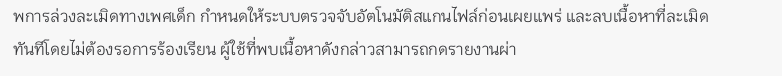พการล่วงละเมิดทางเพศเด็ก กำหนดให้ระบบตรวจจับอัตโนมัติสแกนไฟล์ก่อนเผยแพร่ และลบเนื้อหาที่ละเมิดทันทีโดยไม่ต้องรอการร้องเรียน ผู้ใช้ที่พบเนื้อหาดังกล่าวสามารถกดรายงานผ่า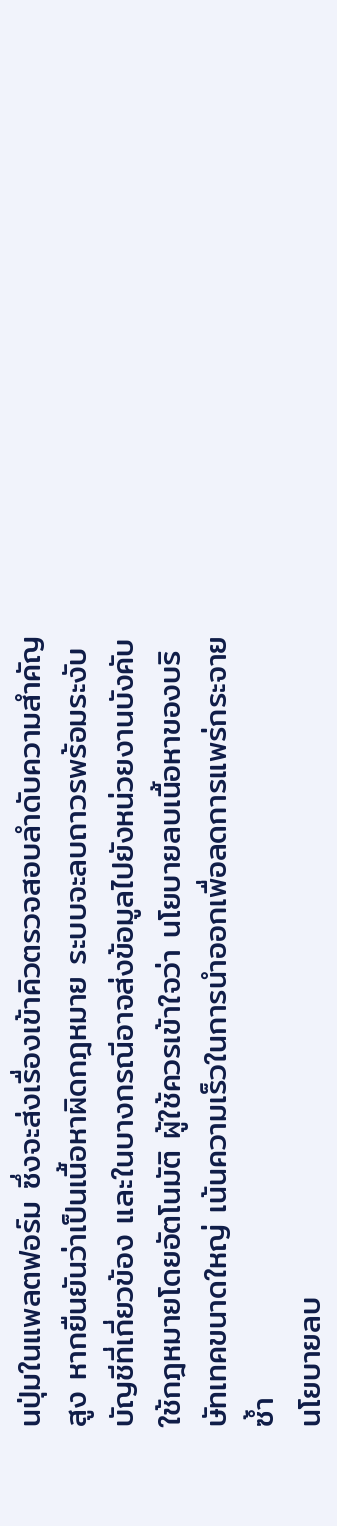นปุ่มในแพลตฟอร์ม ซึ่งจะส่งเรื่องเข้าคิวตรวจสอบลำดับความสำคัญสูง หากยืนยันว่าเป็นเนื้อหาผิดกฎหมาย ระบบจะลบถาวรพร้อมระงับบัญชีที่เกี่ยวข้อง และในบางกรณีอาจส่งข้อมูลไปยังหน่วยงานบังคับใช้กฎหมายโดยอัตโนมัติ ผู้ใช้ควรเข้าใจว่า นโยบายลบเนื้อหาของบริษัทเทคขนาดใหญ่ เน้นความเร็วในการนำออกเพื่อลดการแพร่กระจายซ้ำ
นโยบายลบ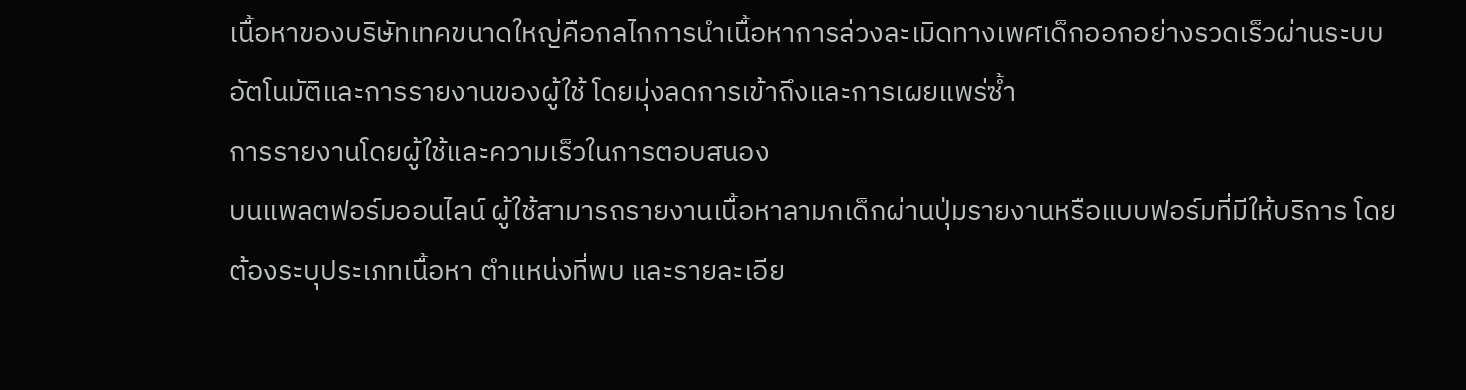เนื้อหาของบริษัทเทคขนาดใหญ่คือกลไกการนำเนื้อหาการล่วงละเมิดทางเพศเด็กออกอย่างรวดเร็วผ่านระบบอัตโนมัติและการรายงานของผู้ใช้ โดยมุ่งลดการเข้าถึงและการเผยแพร่ซ้ำ
การรายงานโดยผู้ใช้และความเร็วในการตอบสนอง
บนแพลตฟอร์มออนไลน์ ผู้ใช้สามารถรายงานเนื้อหาลามกเด็กผ่านปุ่มรายงานหรือแบบฟอร์มที่มีให้บริการ โดยต้องระบุประเภทเนื้อหา ตำแหน่งที่พบ และรายละเอีย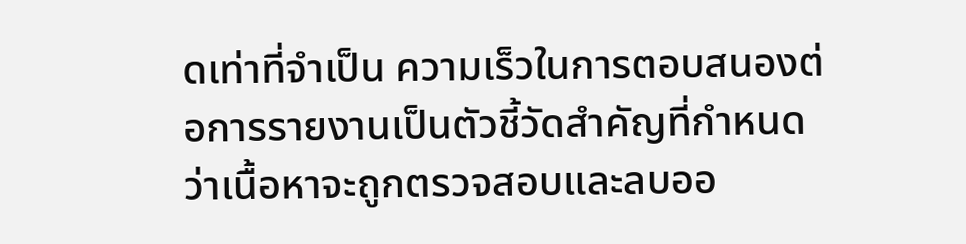ดเท่าที่จำเป็น ความเร็วในการตอบสนองต่อการรายงานเป็นตัวชี้วัดสำคัญที่กำหนดว่าเนื้อหาจะถูกตรวจสอบและลบออ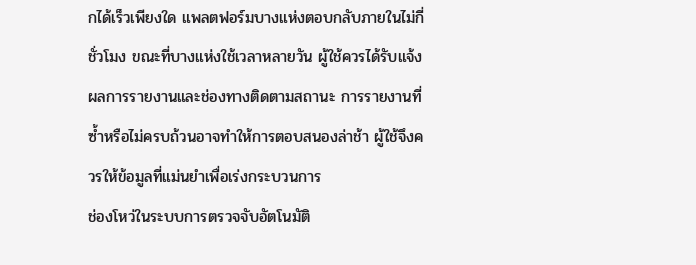กได้เร็วเพียงใด แพลตฟอร์มบางแห่งตอบกลับภายในไม่กี่ชั่วโมง ขณะที่บางแห่งใช้เวลาหลายวัน ผู้ใช้ควรได้รับแจ้งผลการรายงานและช่องทางติดตามสถานะ การรายงานที่ซ้ำหรือไม่ครบถ้วนอาจทำให้การตอบสนองล่าช้า ผู้ใช้จึงควรให้ข้อมูลที่แม่นยำเพื่อเร่งกระบวนการ
ช่องโหว่ในระบบการตรวจจับอัตโนมัติ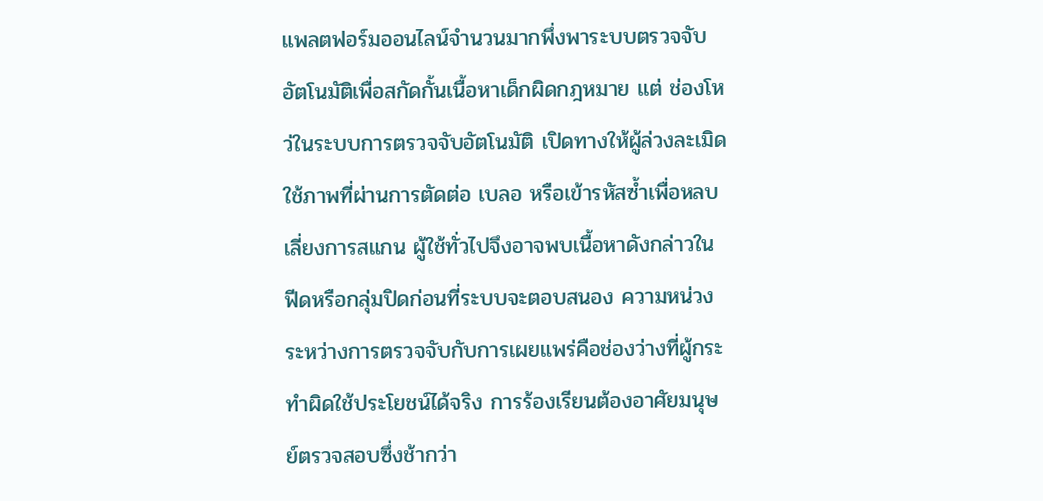แพลตฟอร์มออนไลน์จำนวนมากพึ่งพาระบบตรวจจับอัตโนมัติเพื่อสกัดกั้นเนื้อหาเด็กผิดกฎหมาย แต่ ช่องโหว่ในระบบการตรวจจับอัตโนมัติ เปิดทางให้ผู้ล่วงละเมิดใช้ภาพที่ผ่านการตัดต่อ เบลอ หรือเข้ารหัสซ้ำเพื่อหลบเลี่ยงการสแกน ผู้ใช้ทั่วไปจึงอาจพบเนื้อหาดังกล่าวในฟีดหรือกลุ่มปิดก่อนที่ระบบจะตอบสนอง ความหน่วงระหว่างการตรวจจับกับการเผยแพร่คือช่องว่างที่ผู้กระทำผิดใช้ประโยชน์ได้จริง การร้องเรียนต้องอาศัยมนุษย์ตรวจสอบซึ่งช้ากว่า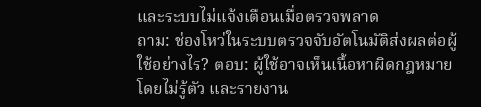และระบบไม่แจ้งเตือนเมื่อตรวจพลาด
ถาม: ช่องโหว่ในระบบตรวจจับอัตโนมัติส่งผลต่อผู้ใช้อย่างไร? ตอบ: ผู้ใช้อาจเห็นเนื้อหาผิดกฎหมายโดยไม่รู้ตัว และรายงาน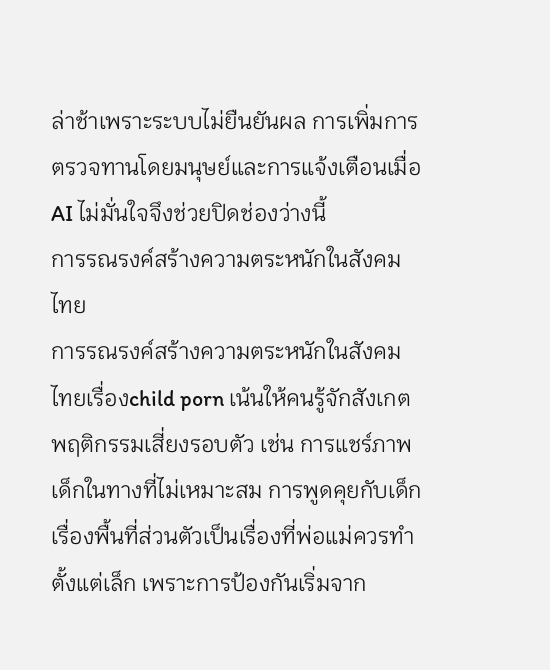ล่าช้าเพราะระบบไม่ยืนยันผล การเพิ่มการตรวจทานโดยมนุษย์และการแจ้งเตือนเมื่อ AI ไม่มั่นใจจึงช่วยปิดช่องว่างนี้
การรณรงค์สร้างความตระหนักในสังคมไทย
การรณรงค์สร้างความตระหนักในสังคมไทยเรื่องchild porn เน้นให้คนรู้จักสังเกตพฤติกรรมเสี่ยงรอบตัว เช่น การแชร์ภาพเด็กในทางที่ไม่เหมาะสม การพูดคุยกับเด็กเรื่องพื้นที่ส่วนตัวเป็นเรื่องที่พ่อแม่ควรทำตั้งแต่เล็ก เพราะการป้องกันเริ่มจาก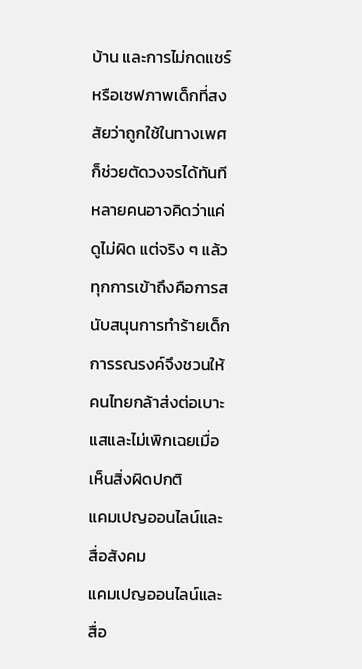บ้าน และการไม่กดแชร์หรือเซฟภาพเด็กที่สงสัยว่าถูกใช้ในทางเพศก็ช่วยตัดวงจรได้ทันที หลายคนอาจคิดว่าแค่ดูไม่ผิด แต่จริง ๆ แล้วทุกการเข้าถึงคือการสนับสนุนการทำร้ายเด็ก การรณรงค์จึงชวนให้คนไทยกล้าส่งต่อเบาะแสและไม่เพิกเฉยเมื่อเห็นสิ่งผิดปกติ
แคมเปญออนไลน์และสื่อสังคม
แคมเปญออนไลน์และสื่อ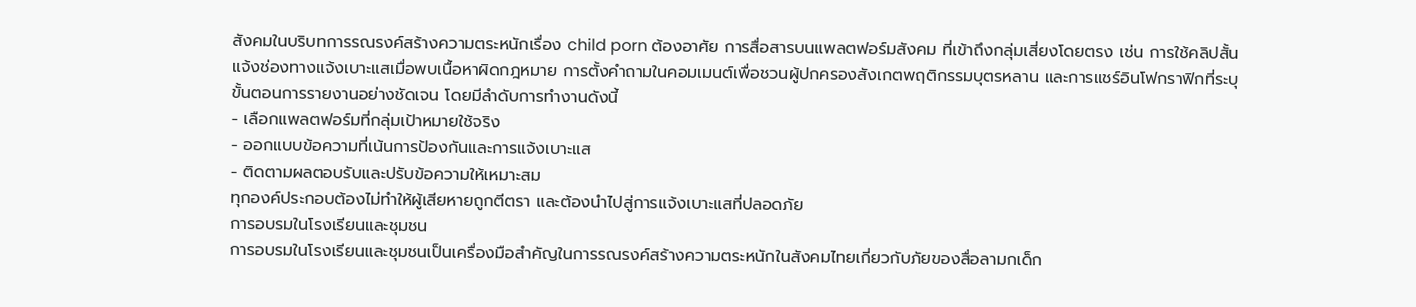สังคมในบริบทการรณรงค์สร้างความตระหนักเรื่อง child porn ต้องอาศัย การสื่อสารบนแพลตฟอร์มสังคม ที่เข้าถึงกลุ่มเสี่ยงโดยตรง เช่น การใช้คลิปสั้นแจ้งช่องทางแจ้งเบาะแสเมื่อพบเนื้อหาผิดกฎหมาย การตั้งคำถามในคอมเมนต์เพื่อชวนผู้ปกครองสังเกตพฤติกรรมบุตรหลาน และการแชร์อินโฟกราฟิกที่ระบุขั้นตอนการรายงานอย่างชัดเจน โดยมีลำดับการทำงานดังนี้
- เลือกแพลตฟอร์มที่กลุ่มเป้าหมายใช้จริง
- ออกแบบข้อความที่เน้นการป้องกันและการแจ้งเบาะแส
- ติดตามผลตอบรับและปรับข้อความให้เหมาะสม
ทุกองค์ประกอบต้องไม่ทำให้ผู้เสียหายถูกตีตรา และต้องนำไปสู่การแจ้งเบาะแสที่ปลอดภัย
การอบรมในโรงเรียนและชุมชน
การอบรมในโรงเรียนและชุมชนเป็นเครื่องมือสำคัญในการรณรงค์สร้างความตระหนักในสังคมไทยเกี่ยวกับภัยของสื่อลามกเด็ก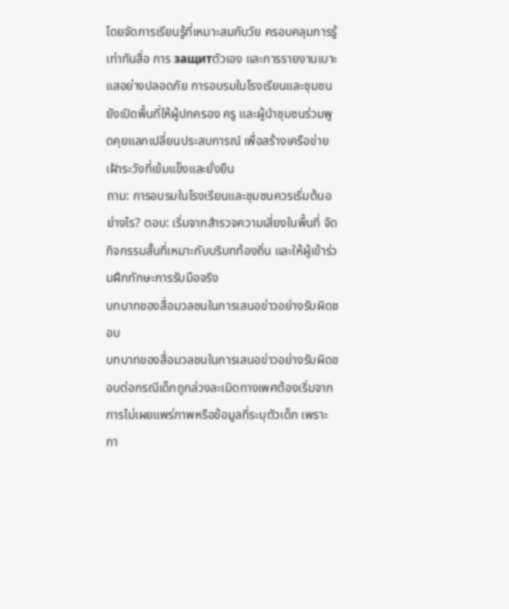โดยจัดการเรียนรู้ที่เหมาะสมกับวัย ครอบคลุมการรู้เท่าทันสื่อ การ защитตัวเอง และการรายงานเบาะแสอย่างปลอดภัย การอบรมในโรงเรียนและชุมชนยังเปิดพื้นที่ให้ผู้ปกครอง ครู และผู้นำชุมชนร่วมพูดคุยแลกเปลี่ยนประสบการณ์ เพื่อสร้างเครือข่ายเฝ้าระวังที่เข้มแข็งและยั่งยืน
ถาม: การอบรมในโรงเรียนและชุมชนควรเริ่มต้นอย่างไร? ตอบ: เริ่มจากสำรวจความเสี่ยงในพื้นที่ จัดกิจกรรมสั้นที่เหมาะกับบริบทท้องถิ่น และให้ผู้เข้าร่วมฝึกทักษะการรับมือจริง
บทบาทของสื่อมวลชนในการเสนอข่าวอย่างรับผิดชอบ
บทบาทของสื่อมวลชนในการเสนอข่าวอย่างรับผิดชอบต่อกรณีเด็กถูกล่วงละเมิดทางเพศต้องเริ่มจากการไม่เผยแพร่ภาพหรือข้อมูลที่ระบุตัวเด็ก เพราะกา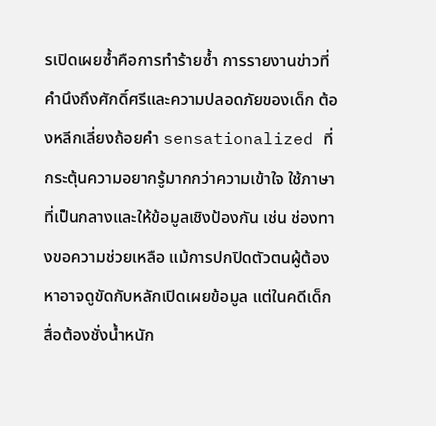รเปิดเผยซ้ำคือการทำร้ายซ้ำ การรายงานข่าวที่คำนึงถึงศักดิ์ศรีและความปลอดภัยของเด็ก ต้องหลีกเลี่ยงถ้อยคำ sensationalized ที่กระตุ้นความอยากรู้มากกว่าความเข้าใจ ใช้ภาษาที่เป็นกลางและให้ข้อมูลเชิงป้องกัน เช่น ช่องทางขอความช่วยเหลือ แม้การปกปิดตัวตนผู้ต้องหาอาจดูขัดกับหลักเปิดเผยข้อมูล แต่ในคดีเด็ก สื่อต้องชั่งน้ำหนัก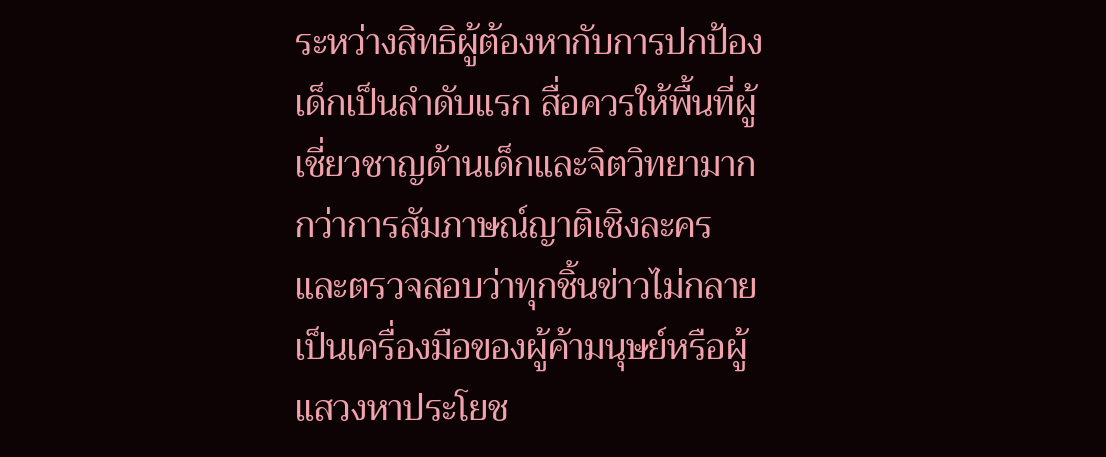ระหว่างสิทธิผู้ต้องหากับการปกป้องเด็กเป็นลำดับแรก สื่อควรให้พื้นที่ผู้เชี่ยวชาญด้านเด็กและจิตวิทยามากกว่าการสัมภาษณ์ญาติเชิงละคร และตรวจสอบว่าทุกชิ้นข่าวไม่กลายเป็นเครื่องมือของผู้ค้ามนุษย์หรือผู้แสวงหาประโยช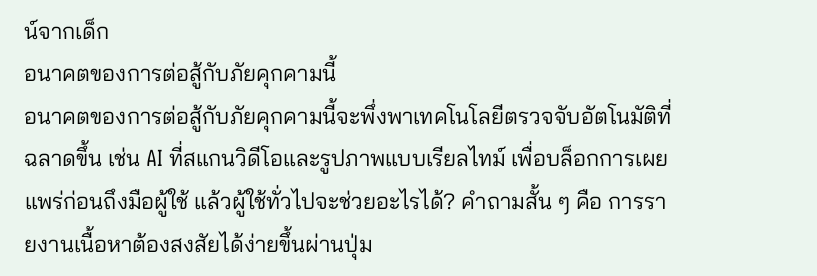น์จากเด็ก
อนาคตของการต่อสู้กับภัยคุกคามนี้
อนาคตของการต่อสู้กับภัยคุกคามนี้จะพึ่งพาเทคโนโลยีตรวจจับอัตโนมัติที่ฉลาดขึ้น เช่น AI ที่สแกนวิดีโอและรูปภาพแบบเรียลไทม์ เพื่อบล็อกการเผยแพร่ก่อนถึงมือผู้ใช้ แล้วผู้ใช้ทั่วไปจะช่วยอะไรได้? คำถามสั้น ๆ คือ การรายงานเนื้อหาต้องสงสัยได้ง่ายขึ้นผ่านปุ่ม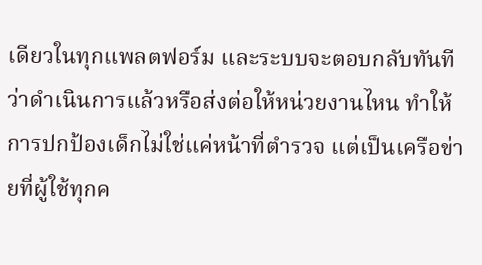เดียวในทุกแพลตฟอร์ม และระบบจะตอบกลับทันทีว่าดำเนินการแล้วหรือส่งต่อให้หน่วยงานไหน ทำให้การปกป้องเด็กไม่ใช่แค่หน้าที่ตำรวจ แต่เป็นเครือข่ายที่ผู้ใช้ทุกค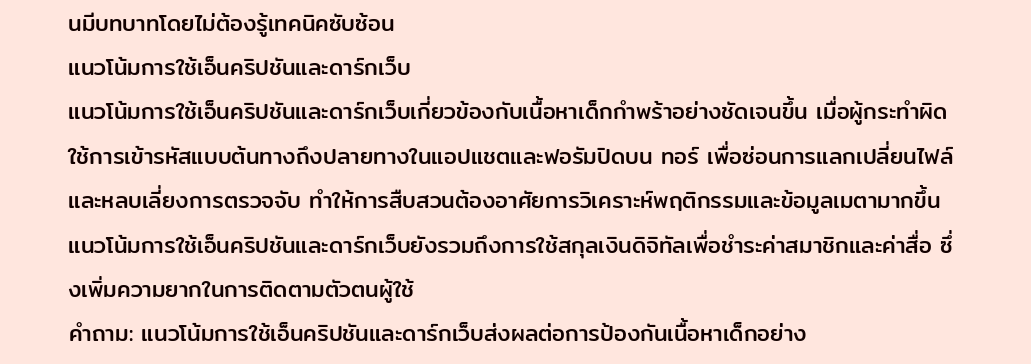นมีบทบาทโดยไม่ต้องรู้เทคนิคซับซ้อน
แนวโน้มการใช้เอ็นคริปชันและดาร์กเว็บ
แนวโน้มการใช้เอ็นคริปชันและดาร์กเว็บเกี่ยวข้องกับเนื้อหาเด็กกำพร้าอย่างชัดเจนขึ้น เมื่อผู้กระทำผิดใช้การเข้ารหัสแบบต้นทางถึงปลายทางในแอปแชตและฟอรัมปิดบน ทอร์ เพื่อซ่อนการแลกเปลี่ยนไฟล์และหลบเลี่ยงการตรวจจับ ทำให้การสืบสวนต้องอาศัยการวิเคราะห์พฤติกรรมและข้อมูลเมตามากขึ้น แนวโน้มการใช้เอ็นคริปชันและดาร์กเว็บยังรวมถึงการใช้สกุลเงินดิจิทัลเพื่อชำระค่าสมาชิกและค่าสื่อ ซึ่งเพิ่มความยากในการติดตามตัวตนผู้ใช้
คำถาม: แนวโน้มการใช้เอ็นคริปชันและดาร์กเว็บส่งผลต่อการป้องกันเนื้อหาเด็กอย่าง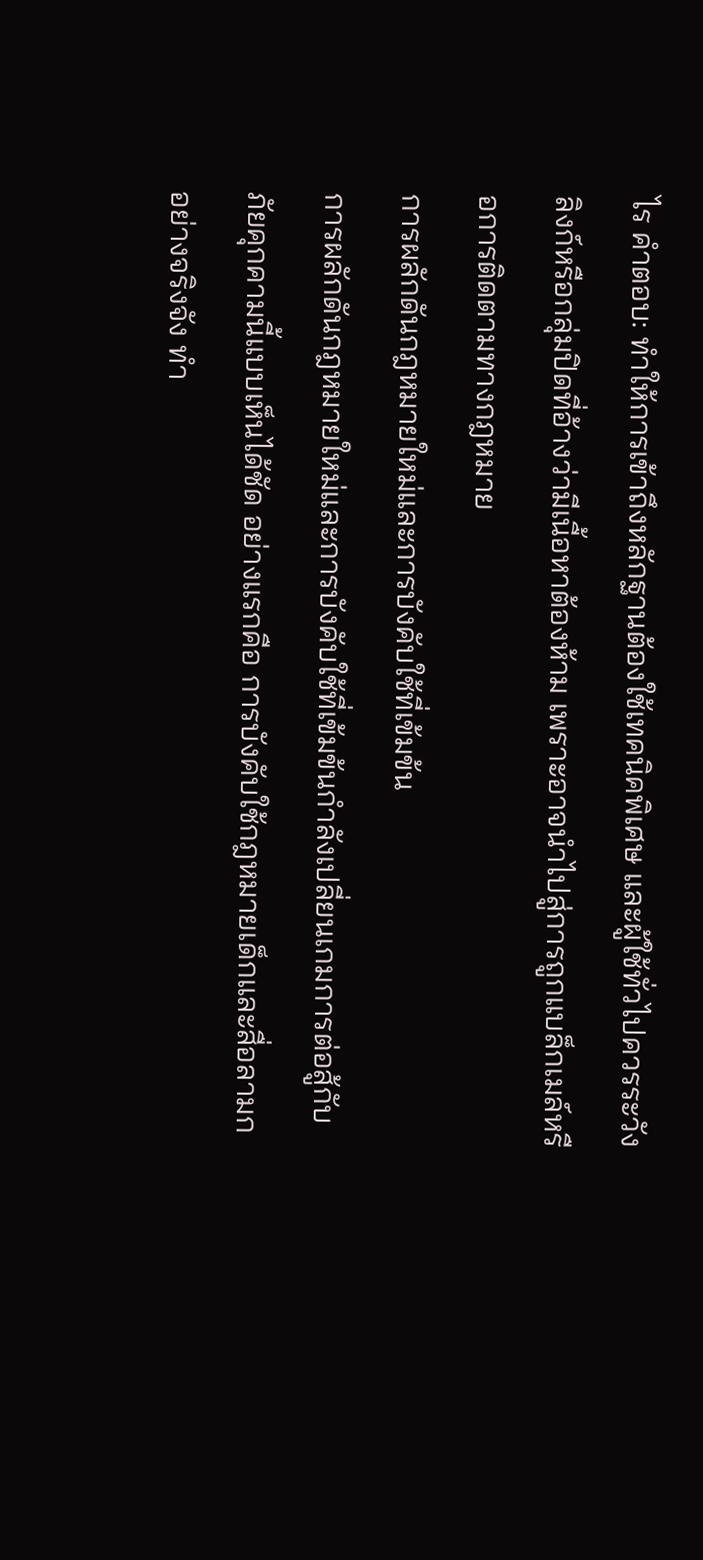ไร คำตอบ: ทำให้การเข้าถึงหลักฐานต้องใช้เทคนิคพิเศษ และผู้ใช้ทั่วไปควรระวังลิงก์หรือกลุ่มปิดที่อ้างว่ามีเนื้อหาต้องห้าม เพราะอาจนำไปสู่การถูกแบล็กเมล์หรือการติดตามทางกฎหมาย
การผลักดันกฎหมายใหม่และการบังคับใช้ที่เข้มข้น
การผลักดันกฎหมายใหม่และการบังคับใช้ที่เข้มข้นกำลังเปลี่ยนเกมการต่อสู้กับภัยคุกคามนี้แบบเห็นได้ชัด อย่างแรกคือ การบังคับใช้กฎหมายเด็กและสื่อลามกอย่างจริงจัง ทำ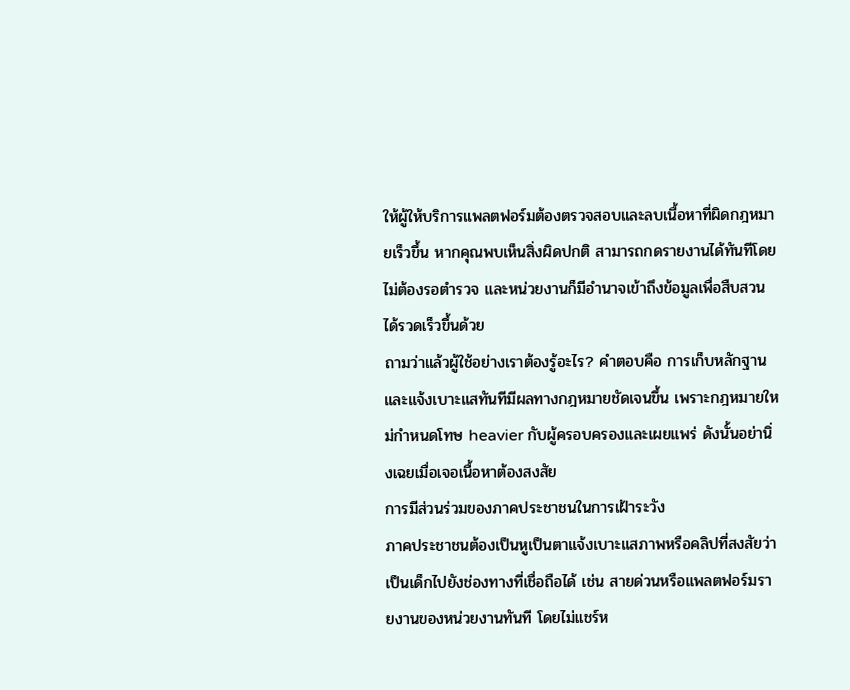ให้ผู้ให้บริการแพลตฟอร์มต้องตรวจสอบและลบเนื้อหาที่ผิดกฎหมายเร็วขึ้น หากคุณพบเห็นสิ่งผิดปกติ สามารถกดรายงานได้ทันทีโดยไม่ต้องรอตำรวจ และหน่วยงานก็มีอำนาจเข้าถึงข้อมูลเพื่อสืบสวนได้รวดเร็วขึ้นด้วย
ถามว่าแล้วผู้ใช้อย่างเราต้องรู้อะไร? คำตอบคือ การเก็บหลักฐานและแจ้งเบาะแสทันทีมีผลทางกฎหมายชัดเจนขึ้น เพราะกฎหมายใหม่กำหนดโทษ heavier กับผู้ครอบครองและเผยแพร่ ดังนั้นอย่านิ่งเฉยเมื่อเจอเนื้อหาต้องสงสัย
การมีส่วนร่วมของภาคประชาชนในการเฝ้าระวัง
ภาคประชาชนต้องเป็นหูเป็นตาแจ้งเบาะแสภาพหรือคลิปที่สงสัยว่าเป็นเด็กไปยังช่องทางที่เชื่อถือได้ เช่น สายด่วนหรือแพลตฟอร์มรายงานของหน่วยงานทันที โดยไม่แชร์ห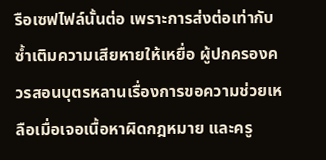รือเซฟไฟล์นั้นต่อ เพราะการส่งต่อเท่ากับซ้ำเติมความเสียหายให้เหยื่อ ผู้ปกครองควรสอนบุตรหลานเรื่องการขอความช่วยเหลือเมื่อเจอเนื้อหาผิดกฎหมาย และครู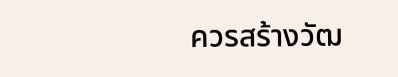ควรสร้างวัฒ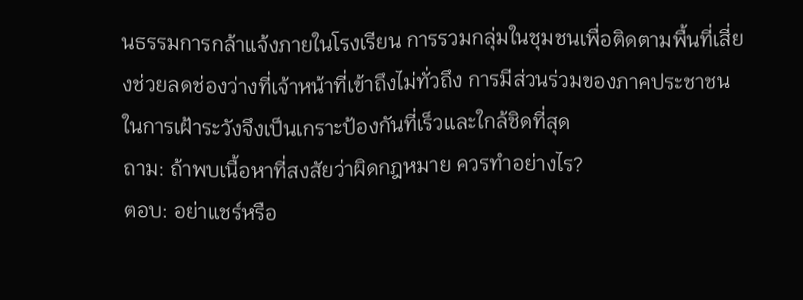นธรรมการกล้าแจ้งภายในโรงเรียน การรวมกลุ่มในชุมชนเพื่อติดตามพื้นที่เสี่ยงช่วยลดช่องว่างที่เจ้าหน้าที่เข้าถึงไม่ทั่วถึง การมีส่วนร่วมของภาคประชาชนในการเฝ้าระวังจึงเป็นเกราะป้องกันที่เร็วและใกล้ชิดที่สุด
ถาม: ถ้าพบเนื้อหาที่สงสัยว่าผิดกฎหมาย ควรทำอย่างไร?
ตอบ: อย่าแชร์หรือ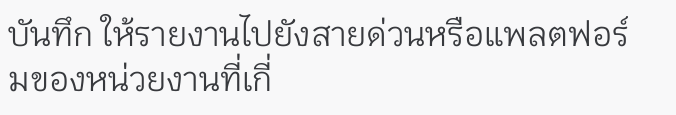บันทึก ให้รายงานไปยังสายด่วนหรือแพลตฟอร์มของหน่วยงานที่เกี่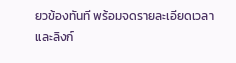ยวข้องทันที พร้อมจดรายละเอียดเวลาและลิงก์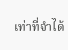เท่าที่จำได้